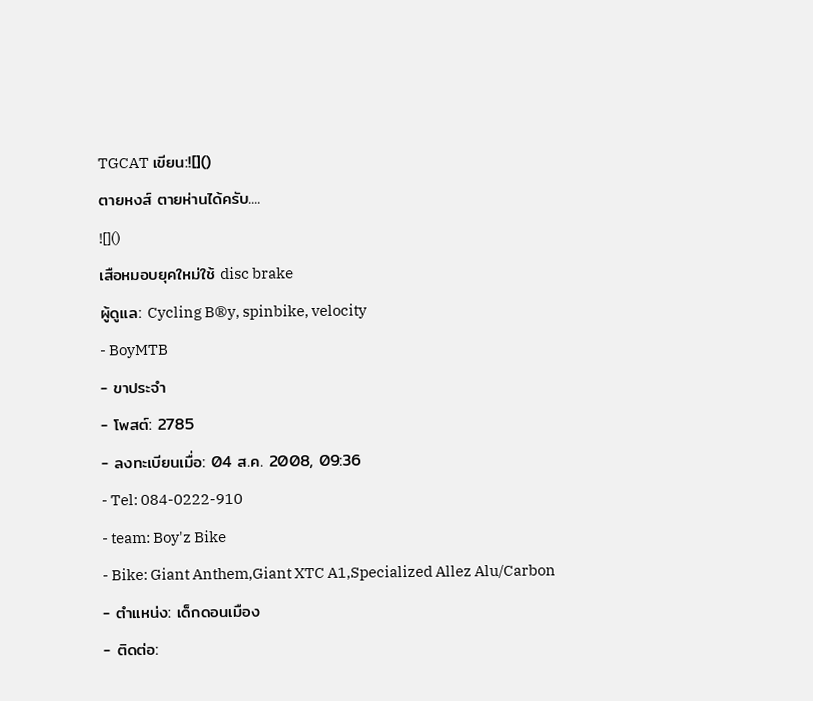TGCAT เขียน:![]()
ตายหงส์ ตายห่านได้ครับ....
![]()
เสือหมอบยุคใหม่ใช้ disc brake
ผู้ดูแล: Cycling B®y, spinbike, velocity
- BoyMTB
- ขาประจำ
- โพสต์: 2785
- ลงทะเบียนเมื่อ: 04 ส.ค. 2008, 09:36
- Tel: 084-0222-910
- team: Boy'z Bike
- Bike: Giant Anthem,Giant XTC A1,Specialized Allez Alu/Carbon
- ตำแหน่ง: เด็กดอนเมือง
- ติดต่อ: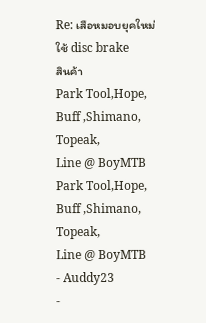Re: เสือหมอบยุคใหม่ใช้ disc brake
สินค้า
Park Tool,Hope, Buff ,Shimano, Topeak,
Line @ BoyMTB
Park Tool,Hope, Buff ,Shimano, Topeak,
Line @ BoyMTB
- Auddy23
-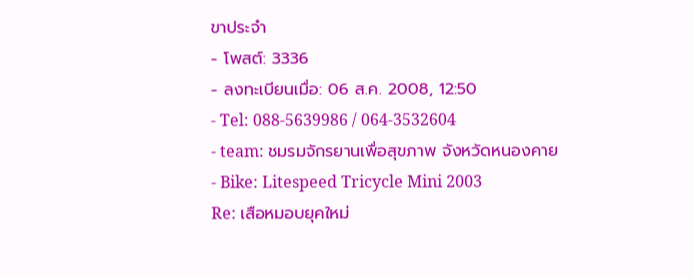ขาประจำ
- โพสต์: 3336
- ลงทะเบียนเมื่อ: 06 ส.ค. 2008, 12:50
- Tel: 088-5639986 / 064-3532604
- team: ชมรมจักรยานเพื่อสุขภาพ จังหวัดหนองคาย
- Bike: Litespeed Tricycle Mini 2003
Re: เสือหมอบยุคใหม่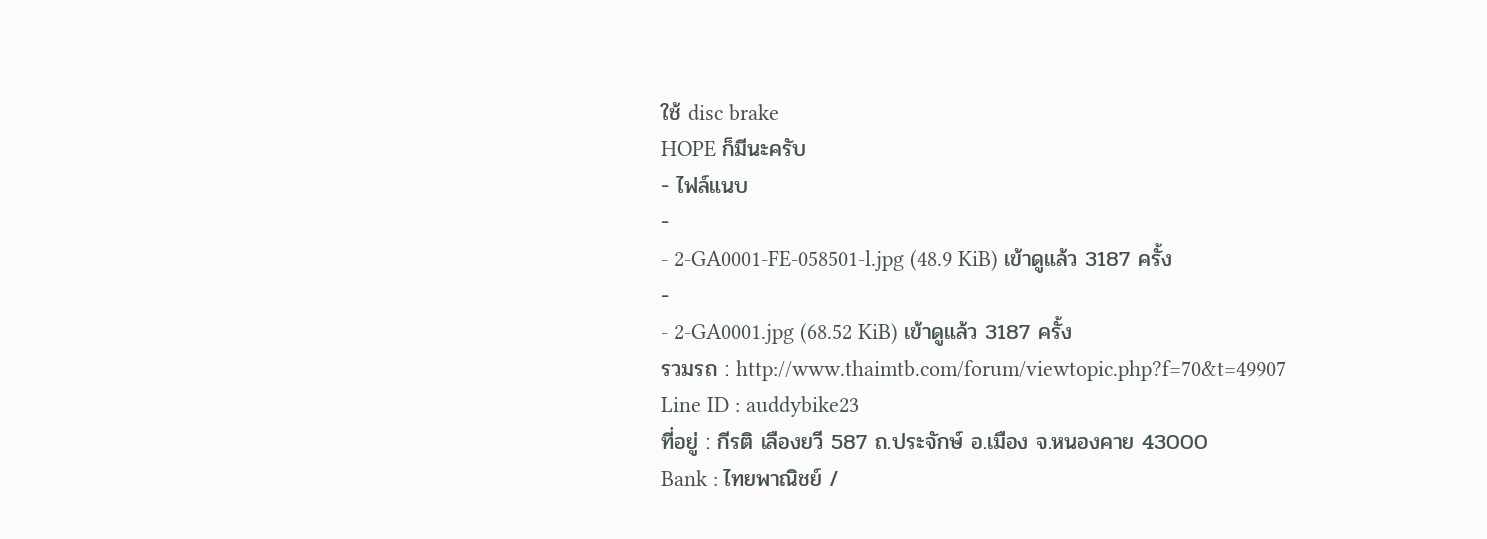ใช้ disc brake
HOPE ก็มีนะครับ
- ไฟล์แนบ
-
- 2-GA0001-FE-058501-l.jpg (48.9 KiB) เข้าดูแล้ว 3187 ครั้ง
-
- 2-GA0001.jpg (68.52 KiB) เข้าดูแล้ว 3187 ครั้ง
รวมรถ : http://www.thaimtb.com/forum/viewtopic.php?f=70&t=49907
Line ID : auddybike23
ที่อยู่ : กีรติ เลืองยวี 587 ถ.ประจักษ์ อ.เมือง จ.หนองคาย 43000
Bank : ไทยพาณิชย์ /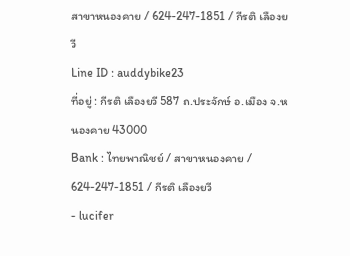สาขาหนองคาย / 624-247-1851 / กีรติ เลืองยวี
Line ID : auddybike23
ที่อยู่ : กีรติ เลืองยวี 587 ถ.ประจักษ์ อ.เมือง จ.หนองคาย 43000
Bank : ไทยพาณิชย์ / สาขาหนองคาย / 624-247-1851 / กีรติ เลืองยวี
- lucifer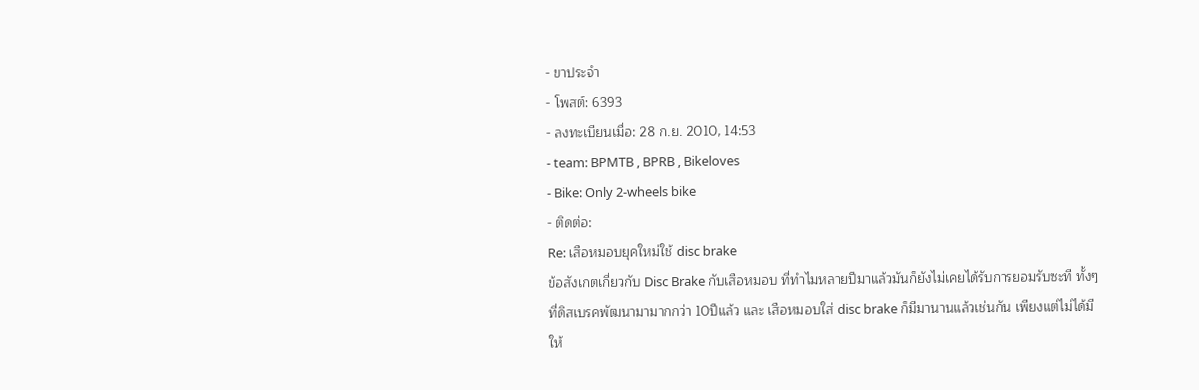- ขาประจำ
- โพสต์: 6393
- ลงทะเบียนเมื่อ: 28 ก.ย. 2010, 14:53
- team: BPMTB , BPRB , Bikeloves
- Bike: Only 2-wheels bike
- ติดต่อ:
Re: เสือหมอบยุคใหม่ใช้ disc brake
ข้อสังเกตเกี่ยวกับ Disc Brake กับเสือหมอบ ที่ทำไมหลายปีมาแล้วมันก็ยังไม่เคยได้รับการยอมรับซะที ทั้งๆที่ดิสเบรคพัฒนามามากกว่า 10ปีแล้ว และ เสือหมอบใส่ disc brake ก็มีมานานแล้วเช่นกัน เพียงแต่ไม่ได้มีให้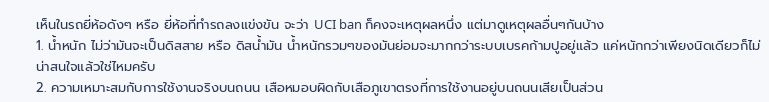เห็นในรถยี่ห้อดังๆ หรือ ยี่ห้อที่ทำรถลงแข่งขัน จะว่า UCI ban ก็คงจะเหตุผลหนึ่ง แต่มาดูเหตุผลอื่นๆกันบ้าง
1. น้ำหนัก ไม่ว่ามันจะเป็นดิสสาย หรือ ดิสน้ำมัน น้ำหนักรวมๆของมันย่อมจะมากกว่าระบบเบรคก้ามปูอยู่แล้ว แค่หนักกว่าเพียงนิดเดียวก็ไม่น่าสนใจแล้วใช่ไหมครับ
2. ความเหมาะสมกับการใช้งานจริงบนถนน เสือหมอบผิดกับเสือภูเขาตรงที่การใช้งานอยู่บนถนนเสียเป็นส่วน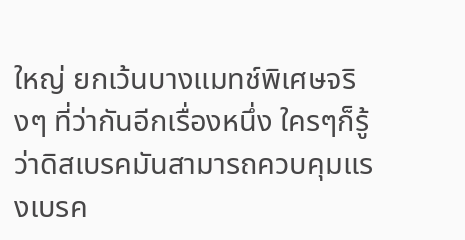ใหญ่ ยกเว้นบางแมทช์พิเศษจริงๆ ที่ว่ากันอีกเรื่องหนึ่ง ใครๆก็รู้ว่าดิสเบรคมันสามารถควบคุมแรงเบรค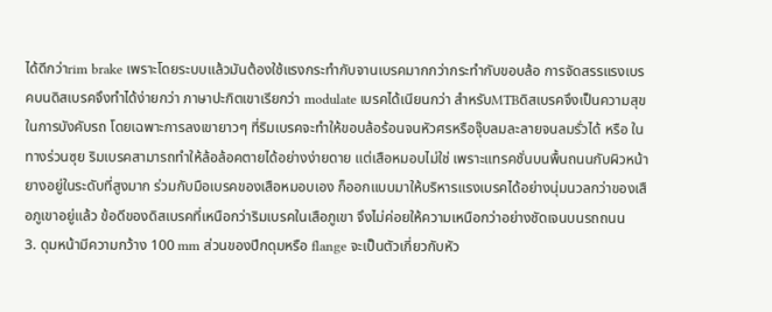ได้ดีกว่าrim brake เพราะโดยระบบแล้วมันต้องใช้แรงกระทำกับจานเบรคมากกว่ากระทำกับขอบล้อ การจัดสรรแรงเบรคบนดิสเบรคจึงทำได้ง่ายกว่า ภาษาปะกิตเขาเรียกว่า modulate เบรคได้เนียนกว่า สำหรับMTBดิสเบรคจึงเป็นความสุขในการบังคับรถ โดยเฉพาะการลงเขายาวๆ ที่ริมเบรคจะทำให้ขอบล้อร้อนจนหัวศรหรือจุ๊บลมละลายจนลมรั่วได้ หรือ ในทางร่วนซุย ริมเบรคสามารถทำให้ล้อล้อคตายได้อย่างง่ายดาย แต่เสือหมอบไม่ใช่ เพราะแทรคชั่นบนพื้นถนนกับผิวหน้ายางอยู่ในระดับที่สูงมาก ร่วมกับมือเบรคของเสือหมอบเอง ก็ออกแบบมาให้บริหารแรงเบรคได้อย่างนุ่มนวลกว่าของเสือภูเขาอยู่แล้ว ข้อดีของดิสเบรคที่เหนือกว่าริมเบรคในเสือภูเขา จึงไม่ค่อยให้ความเหนือกว่าอย่างชัดเจนบนรถถนน
3. ดุมหน้ามีความกว้าง 100 mm ส่วนของปีกดุมหรือ flange จะเป็นตัวเกี่ยวกับหัว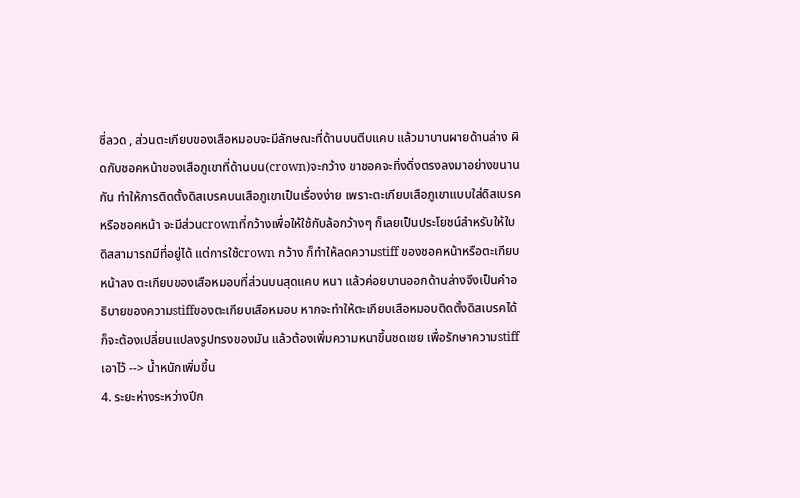ซี่ลวด , ส่วนตะเกียบของเสือหมอบจะมีลักษณะที่ด้านบนตีบแคบ แล้วมาบานผายด้านล่าง ผิดกับชอคหน้าของเสือภูเขาที่ด้านบน(crown)จะกว้าง ขาชอคจะทิ่งดิ่งตรงลงมาอย่างขนานกัน ทำให้การติดตั้งดิสเบรคบนเสือภูเขาเป็นเรื่องง่าย เพราะตะเกียบเสือภูเขาแบบใส่ดิสเบรคหรือชอคหน้า จะมีส่วนcrownที่กว้างเพื่อให้ใช้กับล้อกว้างๆ ก็เลยเป็นประโยชน์สำหรับให้ใบดิสสามารถมีที่อยู่ได้ แต่การใช้crown กว้าง ก็ทำให้ลดความstiff ของชอคหน้าหรือตะเกียบหน้าลง ตะเกียบของเสือหมอบที่ส่วนบนสุดแคบ หนา แล้วค่อยบานออกด้านล่างจึงเป็นคำอธิบายของความstiffของตะเกียบเสือหมอบ หากจะทำให้ตะเกียบเสือหมอบติดตั้งดิสเบรคได้ ก็จะต้องเปลี่ยนแปลงรูปทรงของมัน แล้วต้องเพิ่มความหนาขึ้นชดเชย เพื่อรักษาความstiffเอาไว้ --> น้ำหนักเพิ่มขึ้น
4. ระยะห่างระหว่างปีก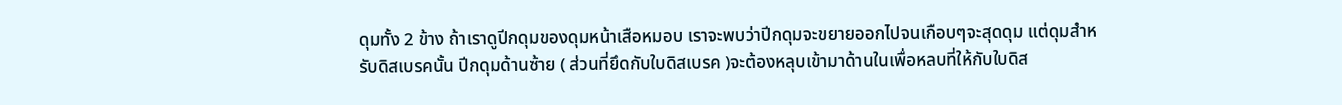ดุมทั้ง 2 ข้าง ถ้าเราดูปีกดุมของดุมหน้าเสือหมอบ เราจะพบว่าปีกดุมจะขยายออกไปจนเกือบๆจะสุดดุม แต่ดุมสำหรับดิสเบรคนั้น ปีกดุมด้านซ้าย ( ส่วนที่ยึดกับใบดิสเบรค )จะต้องหลุบเข้ามาด้านในเพื่อหลบที่ให้กับใบดิส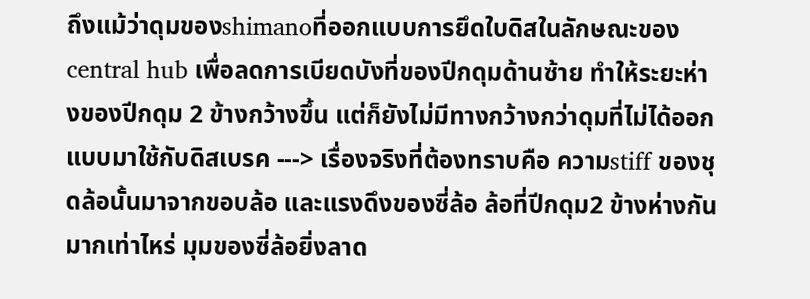ถึงแม้ว่าดุมของshimanoที่ออกแบบการยึดใบดิสในลักษณะของcentral hub เพื่อลดการเบียดบังที่ของปีกดุมด้านซ้าย ทำให้ระยะห่างของปีกดุม 2 ข้างกว้างขึ้น แต่ก็ยังไม่มีทางกว้างกว่าดุมที่ไม่ได้ออกแบบมาใช้กับดิสเบรค ---> เรื่องจริงที่ต้องทราบคือ ความstiff ของชุดล้อนั้นมาจากขอบล้อ และแรงดึงของซี่ล้อ ล้อที่ปีกดุม2 ข้างห่างกันมากเท่าไหร่ มุมของซี่ล้อยิ่งลาด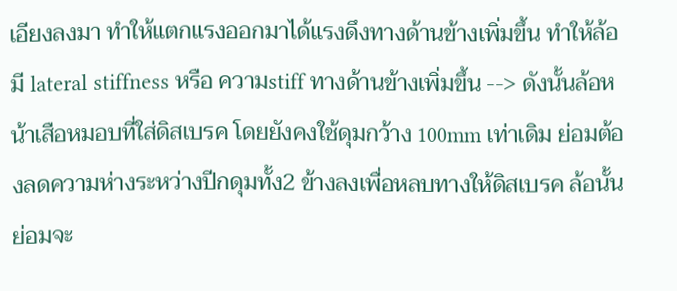เอียงลงมา ทำให้แตกแรงออกมาได้แรงดึงทางด้านข้างเพิ่มขึ้น ทำให้ล้อมี lateral stiffness หรือ ความstiff ทางด้านข้างเพิ่มขึ้น --> ดังนั้นล้อหน้าเสือหมอบที่ใส่ดิสเบรค โดยยังคงใช้ดุมกว้าง 100mm เท่าเดิม ย่อมต้องลดความห่างระหว่างปีกดุมทั้ง2 ข้างลงเพื่อหลบทางให้ดิสเบรค ล้อนั้นย่อมจะ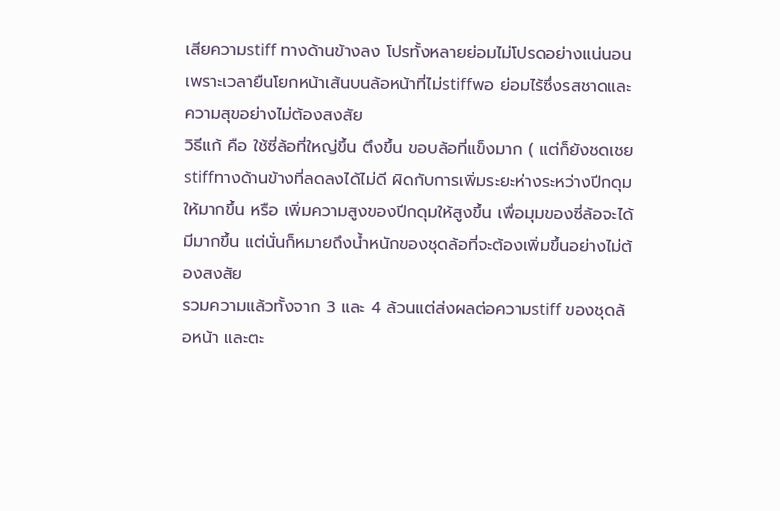เสียความstiff ทางด้านข้างลง โปรทั้งหลายย่อมไม่โปรดอย่างแน่นอน เพราะเวลายืนโยกหน้าเส้นบนล้อหน้าที่ไม่stiffพอ ย่อมไร้ซึ่งรสชาดและความสุขอย่างไม่ต้องสงสัย
วิธีแก้ คือ ใช้ซี่ล้อที่ใหญ่ขึ้น ตึงขึ้น ขอบล้อที่แข็งมาก ( แต่ก็ยังชดเชยstiffทางด้านข้างที่ลดลงได้ไม่ดี ผิดกับการเพิ่มระยะห่างระหว่างปีกดุมให้มากขึ้น หรือ เพิ่มความสูงของปีกดุมให้สูงขึ้น เพื่อมุมของซี่ล้อจะได้มีมากขึ้น แต่นั่นก็หมายถึงน้ำหนักของชุดล้อที่จะต้องเพิ่มขึ้นอย่างไม่ต้องสงสัย
รวมความแล้วทั้งจาก 3 และ 4 ล้วนแต่ส่งผลต่อความstiff ของชุดล้อหน้า และตะ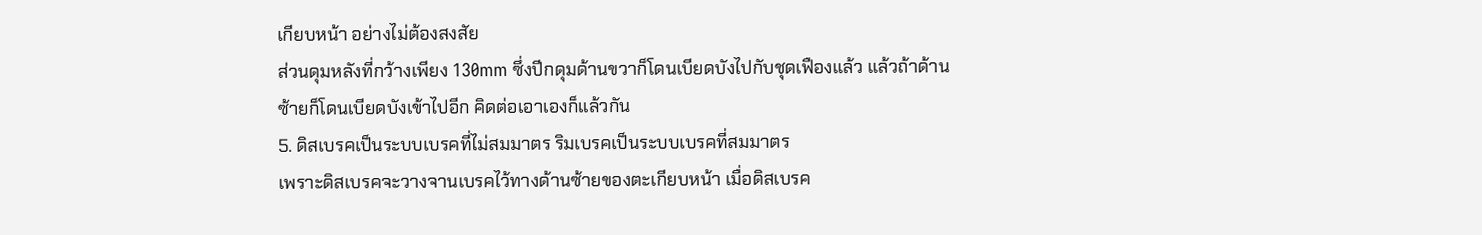เกียบหน้า อย่างไม่ต้องสงสัย
ส่วนดุมหลังที่กว้างเพียง 130mm ซึ่งปีกดุมด้านขวาก็โดนเบียดบังไปกับชุดเฟืองแล้ว แล้วถ้าด้านซ้ายก็โดนเบียดบังเข้าไปอีก คิดต่อเอาเองก็แล้วกัน
5. ดิสเบรคเป็นระบบเบรคที่ไม่สมมาตร ริมเบรคเป็นระบบเบรคที่สมมาตร
เพราะดิสเบรคจะวางจานเบรคไว้ทางด้านซ้ายของตะเกียบหน้า เมื่อดิสเบรค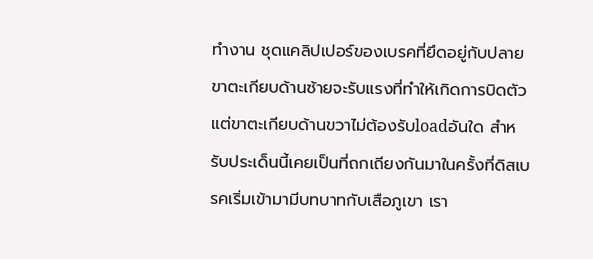ทำงาน ชุดแคลิปเปอร์ของเบรคที่ยึดอยู่กับปลายขาตะเกียบด้านซ้ายจะรับแรงที่ทำให้เกิดการบิดตัว แต่ขาตะเกียบด้านขวาไม่ต้องรับloadอันใด สำหรับประเด็นนี้เคยเป็นที่ถกเถียงกันมาในครั้งที่ดิสเบรคเริ่มเข้ามามีบทบาทกับเสือภูเขา เรา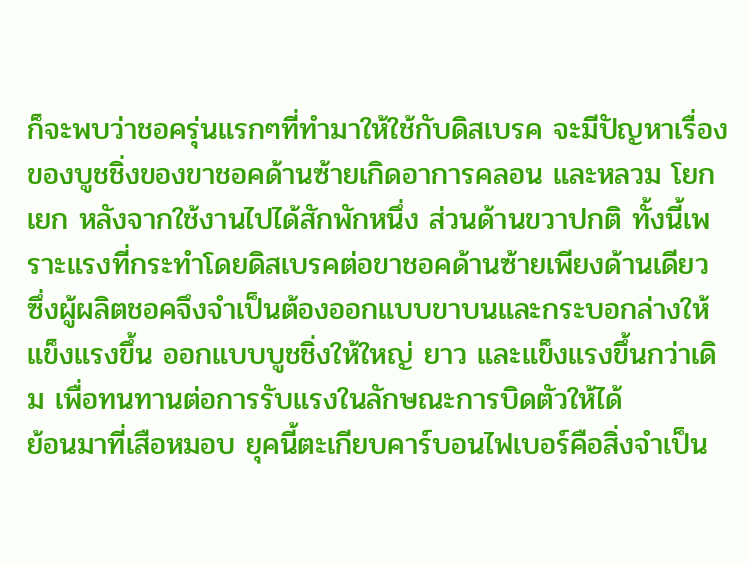ก็จะพบว่าชอครุ่นแรกๆที่ทำมาให้ใช้กับดิสเบรค จะมีปัญหาเรื่องของบูชชิ่งของขาชอคด้านซ้ายเกิดอาการคลอน และหลวม โยกเยก หลังจากใช้งานไปได้สักพักหนึ่ง ส่วนด้านขวาปกติ ทั้งนี้เพราะแรงที่กระทำโดยดิสเบรคต่อขาชอคด้านซ้ายเพียงด้านเดียว ซึ่งผู้ผลิตชอคจึงจำเป็นต้องออกแบบขาบนและกระบอกล่างให้แข็งแรงขึ้น ออกแบบบูชชิ่งให้ใหญ่ ยาว และแข็งแรงขึ้นกว่าเดิม เพื่อทนทานต่อการรับแรงในลักษณะการบิดตัวให้ได้
ย้อนมาที่เสือหมอบ ยุคนี้ตะเกียบคาร์บอนไฟเบอร์คือสิ่งจำเป็น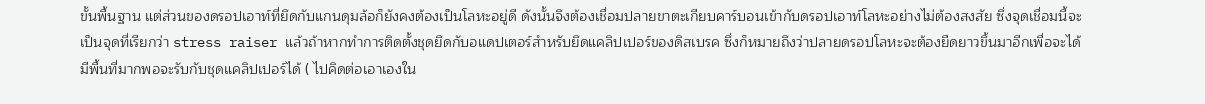ขั้นพื้นฐาน แต่ส่วนของดรอปเอาท์ที่ยึดกับแกนดุมล้อก็ยังคงต้องเป็นโลหะอยู่ดี ดังนั้นจึงต้องเชื่อมปลายขาตะเกียบคาร์บอนเข้ากับดรอปเอาท์โลหะอย่างไม่ต้องสงสัย ซึ่งจุดเชื่อมนี้จะเป็นจุดที่เรียกว่า stress raiser แล้วถ้าหากทำการติดตั้งชุดยึดกับอแดปเตอร์สำหรับยึดแคลิปเปอร์ของดิสเบรค ซึ่งก็หมายถึงว่าปลายดรอปโลหะจะต้องยืดยาวขึ้นมาอีกเพื่อจะได้มีพื้นที่มากพอจะรับกับชุดแคลิปเปอร์ได้ ( ไปคิดต่อเอาเองใน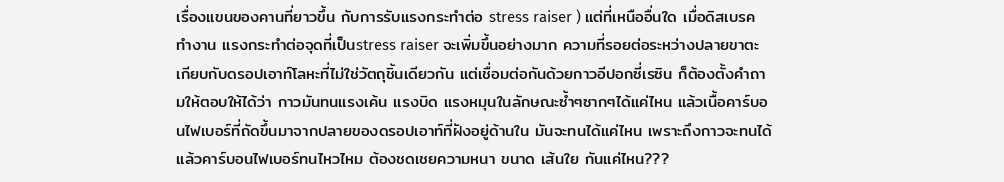เรื่องแขนของคานที่ยาวขึ้น กับการรับแรงกระทำต่อ stress raiser ) แต่ที่เหนืออื่นใด เมื่อดิสเบรคทำงาน แรงกระทำต่อจุดที่เป็นstress raiser จะเพิ่มขึ้นอย่างมาก ความที่รอยต่อระหว่างปลายขาตะเกียบกับดรอปเอาท์โลหะที่ไม่ใช่วัตถุชิ้นเดียวกัน แต่เชื่อมต่อกันด้วยกาวอีปอกซี่เรซิน ก็ต้องตั้งคำถามให้ตอบให้ได้ว่า กาวมันทนแรงเค้น แรงบิด แรงหมุนในลักษณะซ้ำๆซากๆได้แค่ไหน แล้วเนื้อคาร์บอนไฟเบอร์ที่ถัดขึ้นมาจากปลายของดรอปเอาท์ที่ฝังอยู่ด้านใน มันจะทนได้แค่ไหน เพราะถึงกาวจะทนได้ แล้วคาร์บอนไฟเบอร์ทนไหวไหม ต้องชดเชยความหนา ขนาด เส้นใย กันแค่ไหน???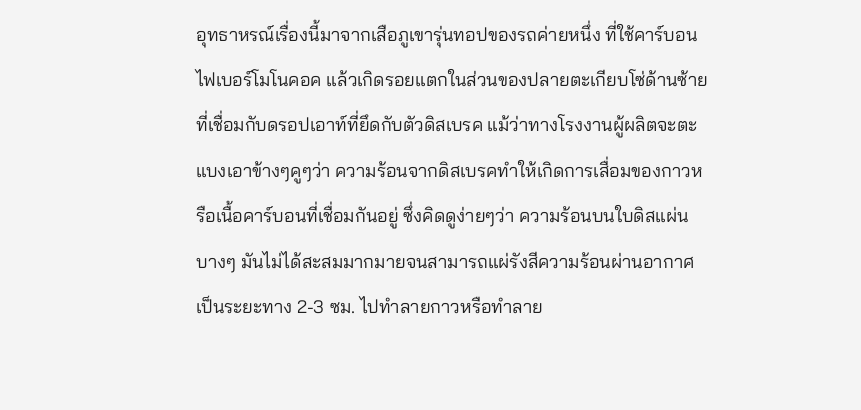อุทธาหรณ์เรื่องนี้มาจากเสือภูเขารุ่นทอปของรถค่ายหนึ่ง ที่ใช้คาร์บอนไฟเบอร์โมโนคอค แล้วเกิดรอยแตกในส่วนของปลายตะเกียบโซ่ด้านซ้ายที่เชื่อมกับดรอปเอาท์ที่ยึดกับตัวดิสเบรค แม้ว่าทางโรงงานผู้ผลิตจะตะแบงเอาข้างๆคูๆว่า ความร้อนจากดิสเบรคทำให้เกิดการเสื่อมของกาวหรือเนื้อคาร์บอนที่เชื่อมกันอยู่ ซึ่งคิดดูง่ายๆว่า ความร้อนบนใบดิสแผ่นบางๆ มันไม่ได้สะสมมากมายจนสามารถแผ่รังสีความร้อนผ่านอากาศเป็นระยะทาง 2-3 ซม. ไปทำลายกาวหรือทำลาย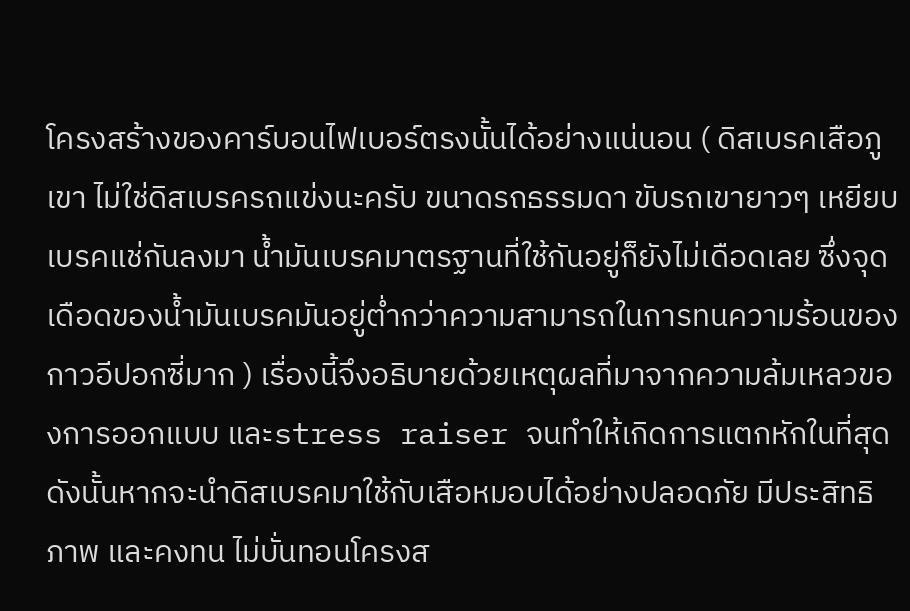โครงสร้างของคาร์บอนไฟเบอร์ตรงนั้นได้อย่างแน่นอน ( ดิสเบรคเสือภูเขา ไม่ใช่ดิสเบรครถแข่งนะครับ ขนาดรถธรรมดา ขับรถเขายาวๆ เหยียบเบรคแช่กันลงมา น้ำมันเบรคมาตรฐานที่ใช้กันอยู่ก็ยังไม่เดือดเลย ซึ่งจุดเดือดของน้ำมันเบรคมันอยู่ต่ำกว่าความสามารถในการทนความร้อนของกาวอีปอกซี่มาก ) เรื่องนี้จึงอธิบายด้วยเหตุผลที่มาจากความล้มเหลวของการออกแบบ และstress raiser จนทำให้เกิดการแตกหักในที่สุด
ดังนั้นหากจะนำดิสเบรคมาใช้กับเสือหมอบได้อย่างปลอดภัย มีประสิทธิภาพ และคงทน ไม่บั่นทอนโครงส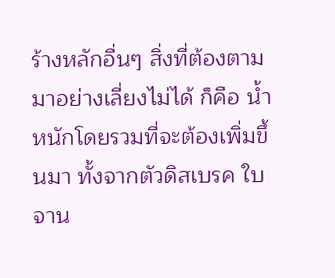ร้างหลักอื่นๆ สิ่งที่ต้องตามมาอย่างเลี่ยงไม่ได้ ก็คือ น้ำหนักโดยรวมที่จะต้องเพิ่มขึ้นมา ทั้งจากตัวดิสเบรค ใบจาน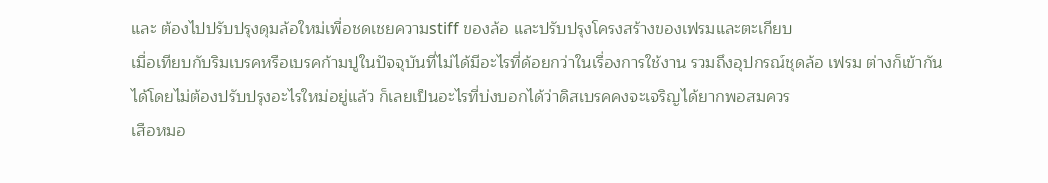และ ต้องไปปรับปรุงดุมล้อใหม่เพื่อชดเชยความstiff ของล้อ และปรับปรุงโครงสร้างของเฟรมและตะเกียบ
เมื่อเทียบกับริมเบรคหรือเบรคก้ามปูในปัจจุบันที่ไม่ได้มีอะไรที่ด้อยกว่าในเรื่องการใช้งาน รวมถึงอุปกรณ์ชุดล้อ เฟรม ต่างก็เข้ากันได้โดยไม่ต้องปรับปรุงอะไรใหม่อยู่แล้ว ก็เลยเป็นอะไรที่บ่งบอกได้ว่าดิสเบรคคงจะเจริญได้ยากพอสมควร
เสือหมอ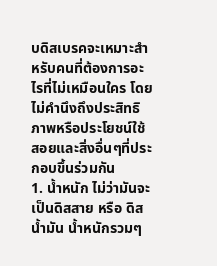บดิสเบรคจะเหมาะสำหรับคนที่ต้องการอะไรที่ไม่เหมือนใคร โดยไม่คำนึงถึงประสิทธิภาพหรือประโยชน์ใช้สอยและสิ่งอื่นๆที่ประกอบขึ้นร่วมกัน
1. น้ำหนัก ไม่ว่ามันจะเป็นดิสสาย หรือ ดิสน้ำมัน น้ำหนักรวมๆ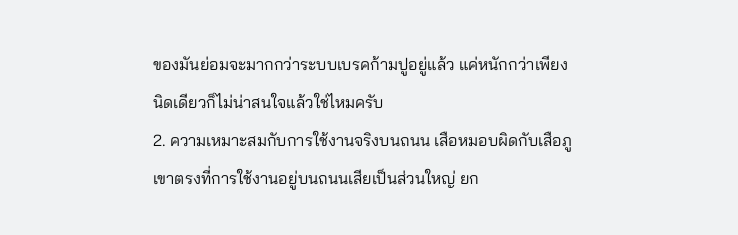ของมันย่อมจะมากกว่าระบบเบรคก้ามปูอยู่แล้ว แค่หนักกว่าเพียงนิดเดียวก็ไม่น่าสนใจแล้วใช่ไหมครับ
2. ความเหมาะสมกับการใช้งานจริงบนถนน เสือหมอบผิดกับเสือภูเขาตรงที่การใช้งานอยู่บนถนนเสียเป็นส่วนใหญ่ ยก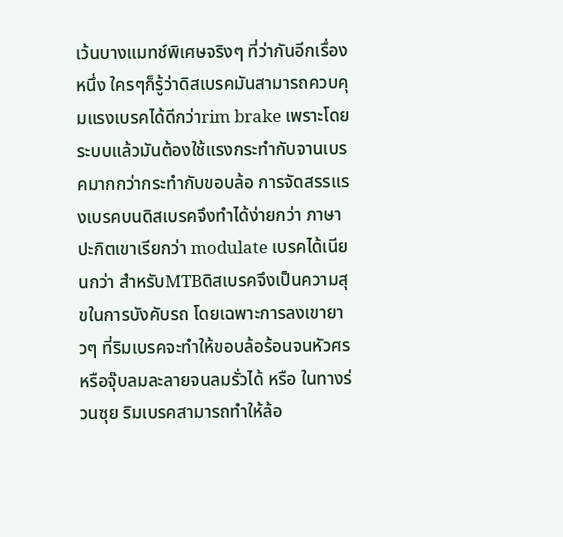เว้นบางแมทช์พิเศษจริงๆ ที่ว่ากันอีกเรื่องหนึ่ง ใครๆก็รู้ว่าดิสเบรคมันสามารถควบคุมแรงเบรคได้ดีกว่าrim brake เพราะโดยระบบแล้วมันต้องใช้แรงกระทำกับจานเบรคมากกว่ากระทำกับขอบล้อ การจัดสรรแรงเบรคบนดิสเบรคจึงทำได้ง่ายกว่า ภาษาปะกิตเขาเรียกว่า modulate เบรคได้เนียนกว่า สำหรับMTBดิสเบรคจึงเป็นความสุขในการบังคับรถ โดยเฉพาะการลงเขายาวๆ ที่ริมเบรคจะทำให้ขอบล้อร้อนจนหัวศรหรือจุ๊บลมละลายจนลมรั่วได้ หรือ ในทางร่วนซุย ริมเบรคสามารถทำให้ล้อ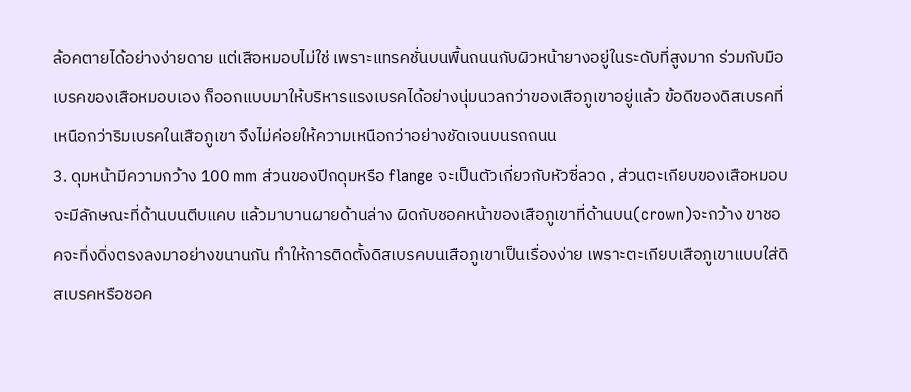ล้อคตายได้อย่างง่ายดาย แต่เสือหมอบไม่ใช่ เพราะแทรคชั่นบนพื้นถนนกับผิวหน้ายางอยู่ในระดับที่สูงมาก ร่วมกับมือเบรคของเสือหมอบเอง ก็ออกแบบมาให้บริหารแรงเบรคได้อย่างนุ่มนวลกว่าของเสือภูเขาอยู่แล้ว ข้อดีของดิสเบรคที่เหนือกว่าริมเบรคในเสือภูเขา จึงไม่ค่อยให้ความเหนือกว่าอย่างชัดเจนบนรถถนน
3. ดุมหน้ามีความกว้าง 100 mm ส่วนของปีกดุมหรือ flange จะเป็นตัวเกี่ยวกับหัวซี่ลวด , ส่วนตะเกียบของเสือหมอบจะมีลักษณะที่ด้านบนตีบแคบ แล้วมาบานผายด้านล่าง ผิดกับชอคหน้าของเสือภูเขาที่ด้านบน(crown)จะกว้าง ขาชอคจะทิ่งดิ่งตรงลงมาอย่างขนานกัน ทำให้การติดตั้งดิสเบรคบนเสือภูเขาเป็นเรื่องง่าย เพราะตะเกียบเสือภูเขาแบบใส่ดิสเบรคหรือชอค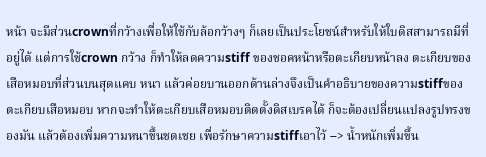หน้า จะมีส่วนcrownที่กว้างเพื่อให้ใช้กับล้อกว้างๆ ก็เลยเป็นประโยชน์สำหรับให้ใบดิสสามารถมีที่อยู่ได้ แต่การใช้crown กว้าง ก็ทำให้ลดความstiff ของชอคหน้าหรือตะเกียบหน้าลง ตะเกียบของเสือหมอบที่ส่วนบนสุดแคบ หนา แล้วค่อยบานออกด้านล่างจึงเป็นคำอธิบายของความstiffของตะเกียบเสือหมอบ หากจะทำให้ตะเกียบเสือหมอบติดตั้งดิสเบรคได้ ก็จะต้องเปลี่ยนแปลงรูปทรงของมัน แล้วต้องเพิ่มความหนาขึ้นชดเชย เพื่อรักษาความstiffเอาไว้ --> น้ำหนักเพิ่มขึ้น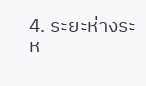4. ระยะห่างระห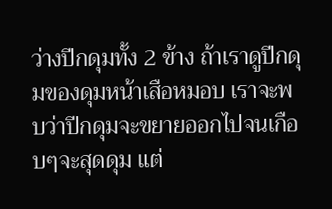ว่างปีกดุมทั้ง 2 ข้าง ถ้าเราดูปีกดุมของดุมหน้าเสือหมอบ เราจะพบว่าปีกดุมจะขยายออกไปจนเกือบๆจะสุดดุม แต่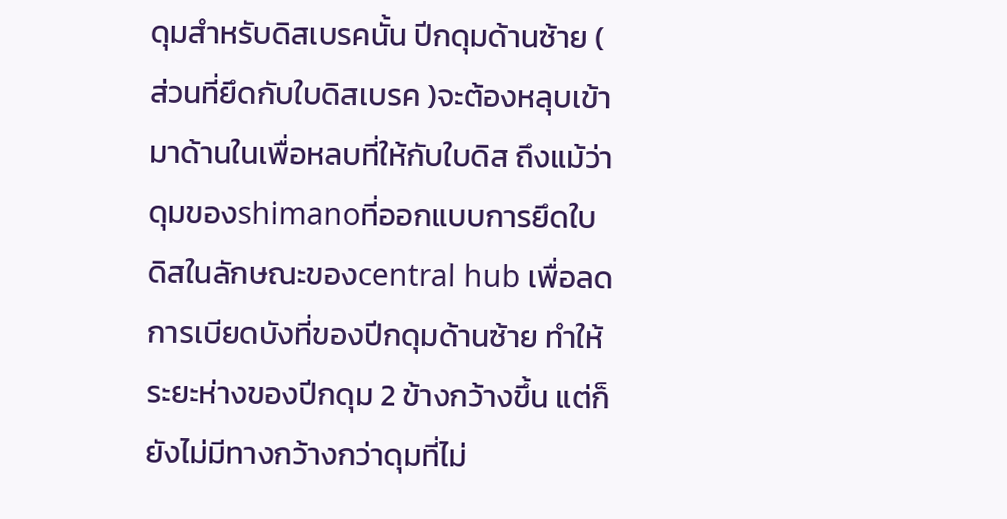ดุมสำหรับดิสเบรคนั้น ปีกดุมด้านซ้าย ( ส่วนที่ยึดกับใบดิสเบรค )จะต้องหลุบเข้ามาด้านในเพื่อหลบที่ให้กับใบดิส ถึงแม้ว่าดุมของshimanoที่ออกแบบการยึดใบดิสในลักษณะของcentral hub เพื่อลดการเบียดบังที่ของปีกดุมด้านซ้าย ทำให้ระยะห่างของปีกดุม 2 ข้างกว้างขึ้น แต่ก็ยังไม่มีทางกว้างกว่าดุมที่ไม่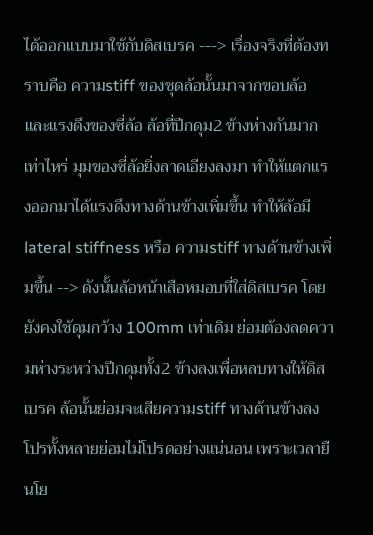ได้ออกแบบมาใช้กับดิสเบรค ---> เรื่องจริงที่ต้องทราบคือ ความstiff ของชุดล้อนั้นมาจากขอบล้อ และแรงดึงของซี่ล้อ ล้อที่ปีกดุม2 ข้างห่างกันมากเท่าไหร่ มุมของซี่ล้อยิ่งลาดเอียงลงมา ทำให้แตกแรงออกมาได้แรงดึงทางด้านข้างเพิ่มขึ้น ทำให้ล้อมี lateral stiffness หรือ ความstiff ทางด้านข้างเพิ่มขึ้น --> ดังนั้นล้อหน้าเสือหมอบที่ใส่ดิสเบรค โดยยังคงใช้ดุมกว้าง 100mm เท่าเดิม ย่อมต้องลดความห่างระหว่างปีกดุมทั้ง2 ข้างลงเพื่อหลบทางให้ดิสเบรค ล้อนั้นย่อมจะเสียความstiff ทางด้านข้างลง โปรทั้งหลายย่อมไม่โปรดอย่างแน่นอน เพราะเวลายืนโย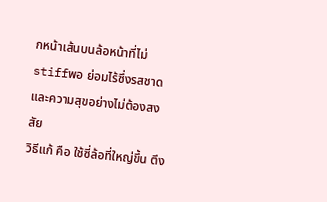กหน้าเส้นบนล้อหน้าที่ไม่stiffพอ ย่อมไร้ซึ่งรสชาดและความสุขอย่างไม่ต้องสงสัย
วิธีแก้ คือ ใช้ซี่ล้อที่ใหญ่ขึ้น ตึง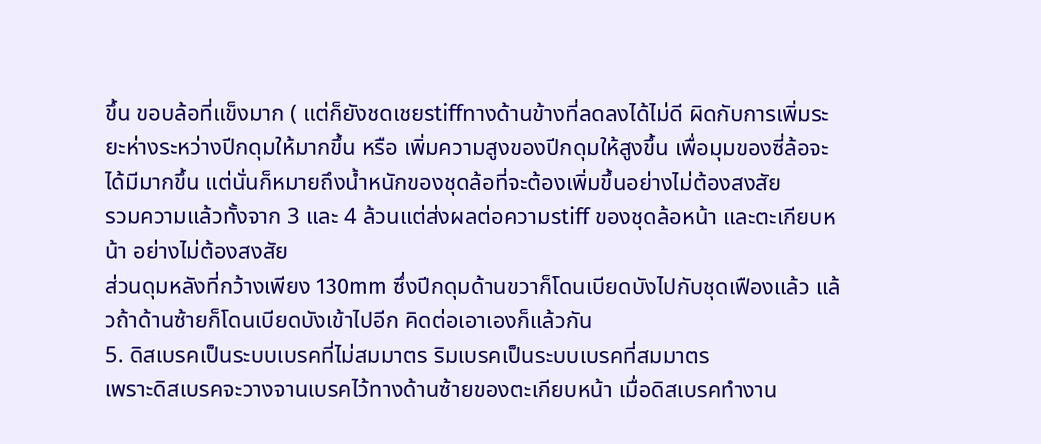ขึ้น ขอบล้อที่แข็งมาก ( แต่ก็ยังชดเชยstiffทางด้านข้างที่ลดลงได้ไม่ดี ผิดกับการเพิ่มระยะห่างระหว่างปีกดุมให้มากขึ้น หรือ เพิ่มความสูงของปีกดุมให้สูงขึ้น เพื่อมุมของซี่ล้อจะได้มีมากขึ้น แต่นั่นก็หมายถึงน้ำหนักของชุดล้อที่จะต้องเพิ่มขึ้นอย่างไม่ต้องสงสัย
รวมความแล้วทั้งจาก 3 และ 4 ล้วนแต่ส่งผลต่อความstiff ของชุดล้อหน้า และตะเกียบหน้า อย่างไม่ต้องสงสัย
ส่วนดุมหลังที่กว้างเพียง 130mm ซึ่งปีกดุมด้านขวาก็โดนเบียดบังไปกับชุดเฟืองแล้ว แล้วถ้าด้านซ้ายก็โดนเบียดบังเข้าไปอีก คิดต่อเอาเองก็แล้วกัน
5. ดิสเบรคเป็นระบบเบรคที่ไม่สมมาตร ริมเบรคเป็นระบบเบรคที่สมมาตร
เพราะดิสเบรคจะวางจานเบรคไว้ทางด้านซ้ายของตะเกียบหน้า เมื่อดิสเบรคทำงาน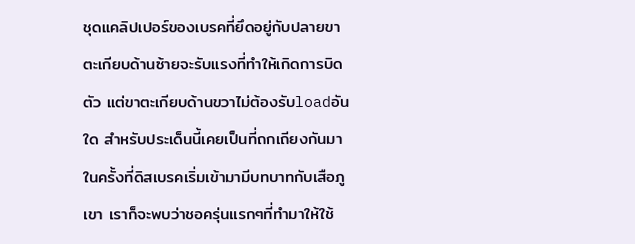ชุดแคลิปเปอร์ของเบรคที่ยึดอยู่กับปลายขาตะเกียบด้านซ้ายจะรับแรงที่ทำให้เกิดการบิดตัว แต่ขาตะเกียบด้านขวาไม่ต้องรับloadอันใด สำหรับประเด็นนี้เคยเป็นที่ถกเถียงกันมาในครั้งที่ดิสเบรคเริ่มเข้ามามีบทบาทกับเสือภูเขา เราก็จะพบว่าชอครุ่นแรกๆที่ทำมาให้ใช้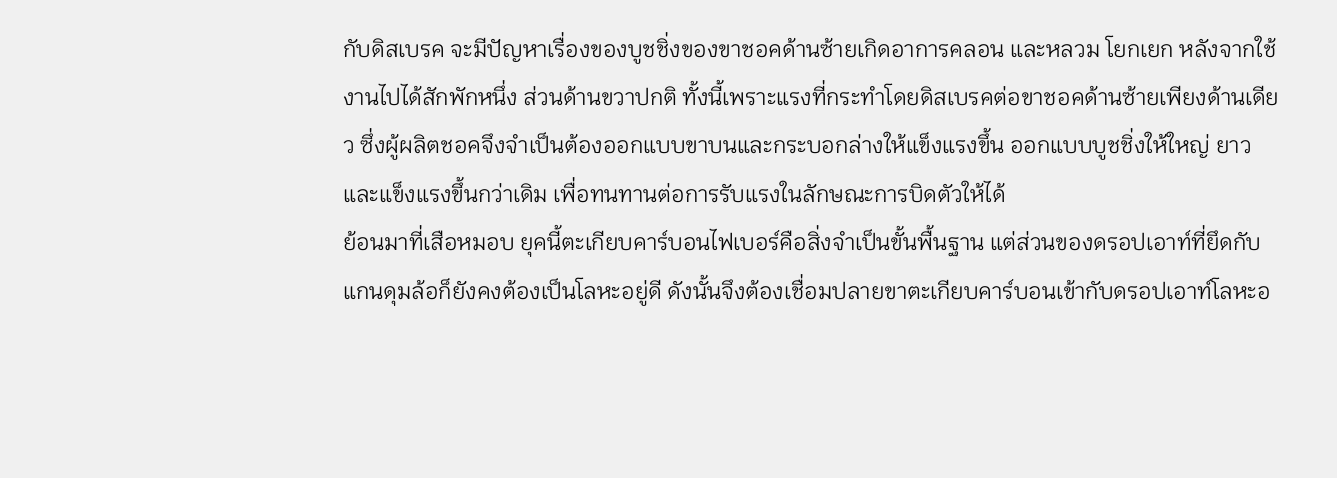กับดิสเบรค จะมีปัญหาเรื่องของบูชชิ่งของขาชอคด้านซ้ายเกิดอาการคลอน และหลวม โยกเยก หลังจากใช้งานไปได้สักพักหนึ่ง ส่วนด้านขวาปกติ ทั้งนี้เพราะแรงที่กระทำโดยดิสเบรคต่อขาชอคด้านซ้ายเพียงด้านเดียว ซึ่งผู้ผลิตชอคจึงจำเป็นต้องออกแบบขาบนและกระบอกล่างให้แข็งแรงขึ้น ออกแบบบูชชิ่งให้ใหญ่ ยาว และแข็งแรงขึ้นกว่าเดิม เพื่อทนทานต่อการรับแรงในลักษณะการบิดตัวให้ได้
ย้อนมาที่เสือหมอบ ยุคนี้ตะเกียบคาร์บอนไฟเบอร์คือสิ่งจำเป็นขั้นพื้นฐาน แต่ส่วนของดรอปเอาท์ที่ยึดกับแกนดุมล้อก็ยังคงต้องเป็นโลหะอยู่ดี ดังนั้นจึงต้องเชื่อมปลายขาตะเกียบคาร์บอนเข้ากับดรอปเอาท์โลหะอ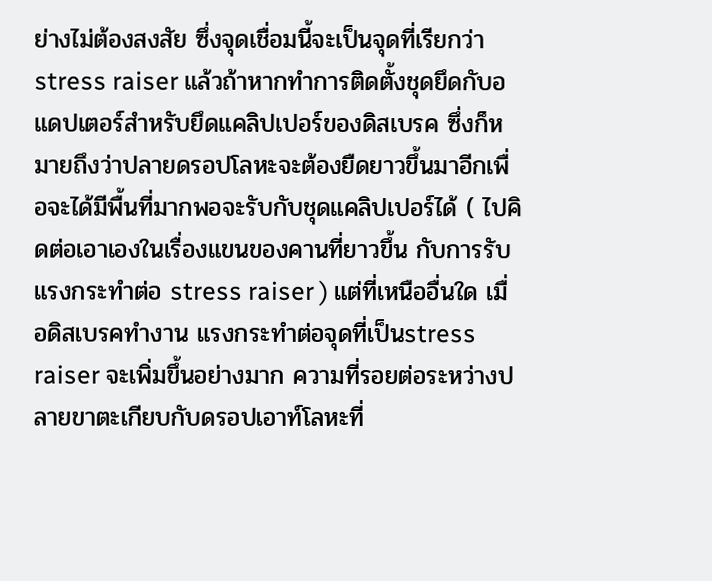ย่างไม่ต้องสงสัย ซึ่งจุดเชื่อมนี้จะเป็นจุดที่เรียกว่า stress raiser แล้วถ้าหากทำการติดตั้งชุดยึดกับอแดปเตอร์สำหรับยึดแคลิปเปอร์ของดิสเบรค ซึ่งก็หมายถึงว่าปลายดรอปโลหะจะต้องยืดยาวขึ้นมาอีกเพื่อจะได้มีพื้นที่มากพอจะรับกับชุดแคลิปเปอร์ได้ ( ไปคิดต่อเอาเองในเรื่องแขนของคานที่ยาวขึ้น กับการรับแรงกระทำต่อ stress raiser ) แต่ที่เหนืออื่นใด เมื่อดิสเบรคทำงาน แรงกระทำต่อจุดที่เป็นstress raiser จะเพิ่มขึ้นอย่างมาก ความที่รอยต่อระหว่างปลายขาตะเกียบกับดรอปเอาท์โลหะที่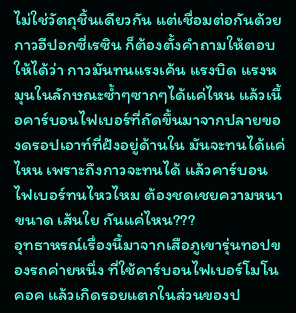ไม่ใช่วัตถุชิ้นเดียวกัน แต่เชื่อมต่อกันด้วยกาวอีปอกซี่เรซิน ก็ต้องตั้งคำถามให้ตอบให้ได้ว่า กาวมันทนแรงเค้น แรงบิด แรงหมุนในลักษณะซ้ำๆซากๆได้แค่ไหน แล้วเนื้อคาร์บอนไฟเบอร์ที่ถัดขึ้นมาจากปลายของดรอปเอาท์ที่ฝังอยู่ด้านใน มันจะทนได้แค่ไหน เพราะถึงกาวจะทนได้ แล้วคาร์บอนไฟเบอร์ทนไหวไหม ต้องชดเชยความหนา ขนาด เส้นใย กันแค่ไหน???
อุทธาหรณ์เรื่องนี้มาจากเสือภูเขารุ่นทอปของรถค่ายหนึ่ง ที่ใช้คาร์บอนไฟเบอร์โมโนคอค แล้วเกิดรอยแตกในส่วนของป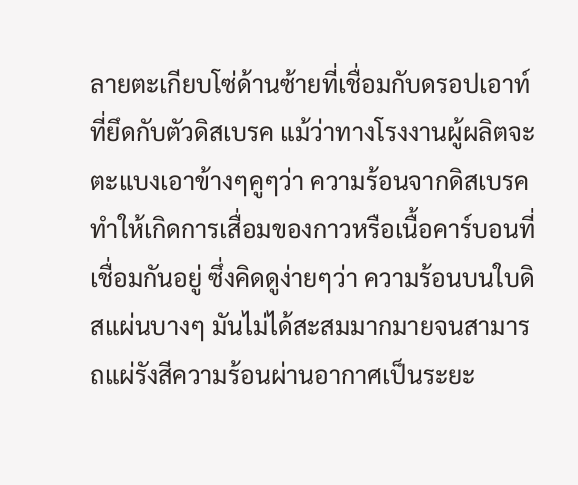ลายตะเกียบโซ่ด้านซ้ายที่เชื่อมกับดรอปเอาท์ที่ยึดกับตัวดิสเบรค แม้ว่าทางโรงงานผู้ผลิตจะตะแบงเอาข้างๆคูๆว่า ความร้อนจากดิสเบรคทำให้เกิดการเสื่อมของกาวหรือเนื้อคาร์บอนที่เชื่อมกันอยู่ ซึ่งคิดดูง่ายๆว่า ความร้อนบนใบดิสแผ่นบางๆ มันไม่ได้สะสมมากมายจนสามารถแผ่รังสีความร้อนผ่านอากาศเป็นระยะ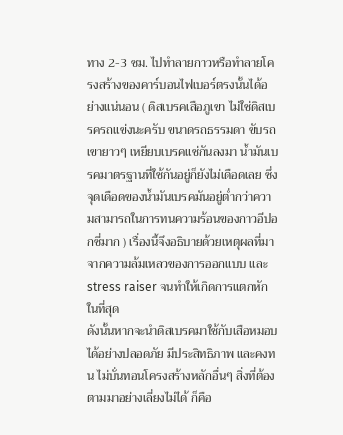ทาง 2-3 ซม. ไปทำลายกาวหรือทำลายโครงสร้างของคาร์บอนไฟเบอร์ตรงนั้นได้อย่างแน่นอน ( ดิสเบรคเสือภูเขา ไม่ใช่ดิสเบรครถแข่งนะครับ ขนาดรถธรรมดา ขับรถเขายาวๆ เหยียบเบรคแช่กันลงมา น้ำมันเบรคมาตรฐานที่ใช้กันอยู่ก็ยังไม่เดือดเลย ซึ่งจุดเดือดของน้ำมันเบรคมันอยู่ต่ำกว่าความสามารถในการทนความร้อนของกาวอีปอกซี่มาก ) เรื่องนี้จึงอธิบายด้วยเหตุผลที่มาจากความล้มเหลวของการออกแบบ และstress raiser จนทำให้เกิดการแตกหักในที่สุด
ดังนั้นหากจะนำดิสเบรคมาใช้กับเสือหมอบได้อย่างปลอดภัย มีประสิทธิภาพ และคงทน ไม่บั่นทอนโครงสร้างหลักอื่นๆ สิ่งที่ต้องตามมาอย่างเลี่ยงไม่ได้ ก็คือ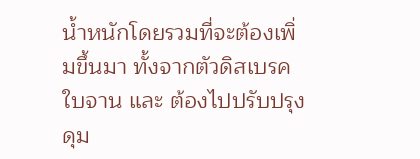น้ำหนักโดยรวมที่จะต้องเพิ่มขึ้นมา ทั้งจากตัวดิสเบรค ใบจาน และ ต้องไปปรับปรุงดุม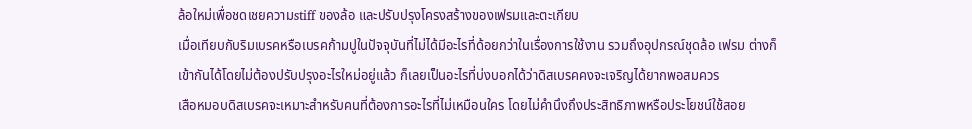ล้อใหม่เพื่อชดเชยความstiff ของล้อ และปรับปรุงโครงสร้างของเฟรมและตะเกียบ
เมื่อเทียบกับริมเบรคหรือเบรคก้ามปูในปัจจุบันที่ไม่ได้มีอะไรที่ด้อยกว่าในเรื่องการใช้งาน รวมถึงอุปกรณ์ชุดล้อ เฟรม ต่างก็เข้ากันได้โดยไม่ต้องปรับปรุงอะไรใหม่อยู่แล้ว ก็เลยเป็นอะไรที่บ่งบอกได้ว่าดิสเบรคคงจะเจริญได้ยากพอสมควร
เสือหมอบดิสเบรคจะเหมาะสำหรับคนที่ต้องการอะไรที่ไม่เหมือนใคร โดยไม่คำนึงถึงประสิทธิภาพหรือประโยชน์ใช้สอย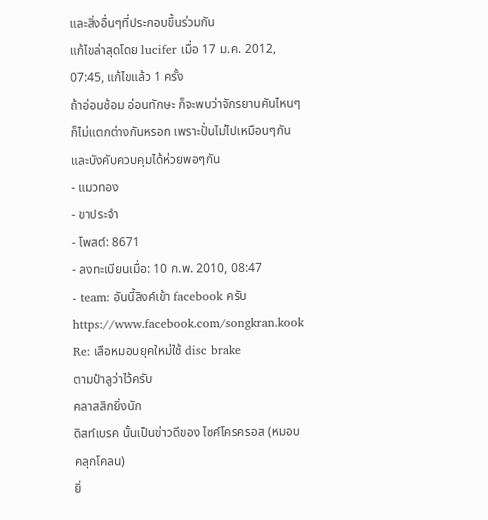และสิ่งอื่นๆที่ประกอบขึ้นร่วมกัน
แก้ไขล่าสุดโดย lucifer เมื่อ 17 ม.ค. 2012, 07:45, แก้ไขแล้ว 1 ครั้ง
ถ้าอ่อนซ้อม อ่อนทักษะ ก็จะพบว่าจักรยานคันไหนๆก็ไม่แตกต่างกันหรอก เพราะปั่นไม่ไปเหมือนๆกัน และบังคับควบคุมได้ห่วยพอๆกัน
- แมวทอง
- ขาประจำ
- โพสต์: 8671
- ลงทะเบียนเมื่อ: 10 ก.พ. 2010, 08:47
- team: อันนี้ลิงค์เข้า facebook ครับ https://www.facebook.com/songkran.kook
Re: เสือหมอบยุคใหม่ใช้ disc brake
ตามป๋าลูว่าไว้ครับ
คลาสสิกยิ่งนัก
ดิสท์เบรค นั้นเป็นข่าวดีของ ไซค์โครครอส (หมอบคลุกโคลน)
ยิ่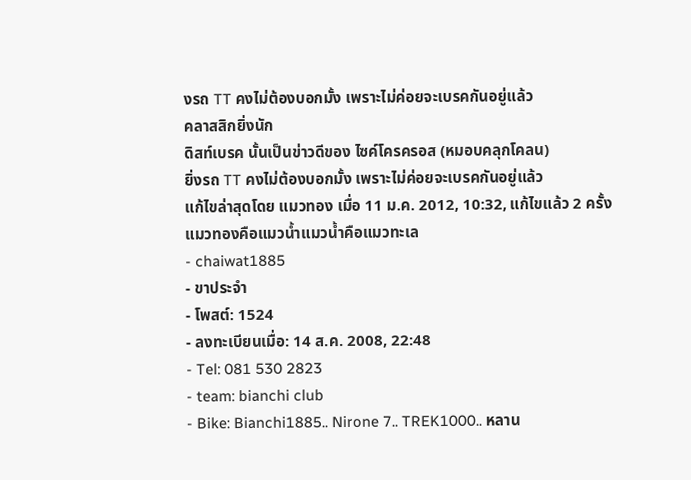งรถ TT คงไม่ต้องบอกมั้ง เพราะไม่ค่อยจะเบรคกันอยู่แล้ว
คลาสสิกยิ่งนัก
ดิสท์เบรค นั้นเป็นข่าวดีของ ไซค์โครครอส (หมอบคลุกโคลน)
ยิ่งรถ TT คงไม่ต้องบอกมั้ง เพราะไม่ค่อยจะเบรคกันอยู่แล้ว
แก้ไขล่าสุดโดย แมวทอง เมื่อ 11 ม.ค. 2012, 10:32, แก้ไขแล้ว 2 ครั้ง
แมวทองคือแมวน้ำแมวน้ำคือแมวทะเล
- chaiwat1885
- ขาประจำ
- โพสต์: 1524
- ลงทะเบียนเมื่อ: 14 ส.ค. 2008, 22:48
- Tel: 081 530 2823
- team: bianchi club
- Bike: Bianchi1885.. Nirone 7.. TREK1000.. หลาน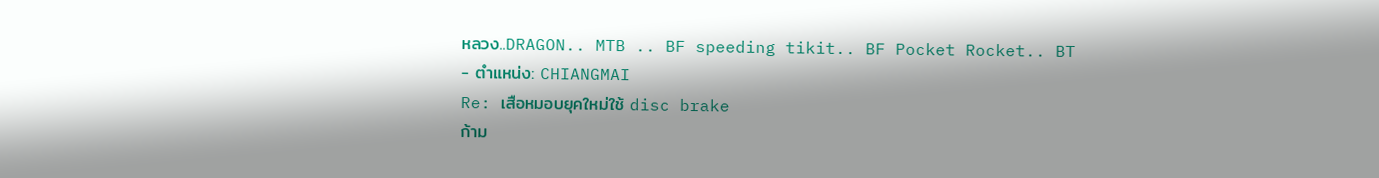หลวง..DRAGON.. MTB .. BF speeding tikit.. BF Pocket Rocket.. BT
- ตำแหน่ง: CHIANGMAI
Re: เสือหมอบยุคใหม่ใช้ disc brake
ก้าม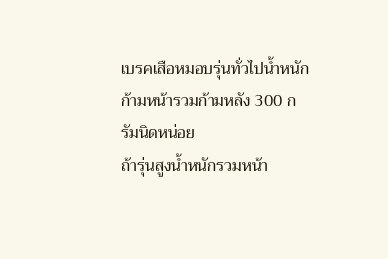เบรคเสือหมอบรุ่นทั่วไปน้ำหนัก ก้ามหน้ารวมก้ามหลัง 300 กรัมนิดหน่อย
ถ้ารุ่นสูงน้ำหนักรวมหน้า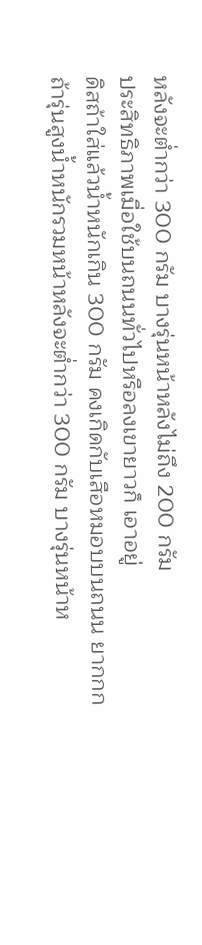หลังจะต่ำกว่า 300 กรัม บางรุ่นหน้าหลังไม่ถึง 200 กรัม
ประสิทธิภาพเมื่อใช้บนถนนทั่วไปหรือลงเขายาวก็ เอาอยู่
ดิสถ้าใส่แล้วน้ำหนักเกิน 300 กรัม คงเกิดกับเสือหมอบบนถนน ยากกก
ถ้ารุ่นสูงน้ำหนักรวมหน้าหลังจะต่ำกว่า 300 กรัม บางรุ่นหน้าห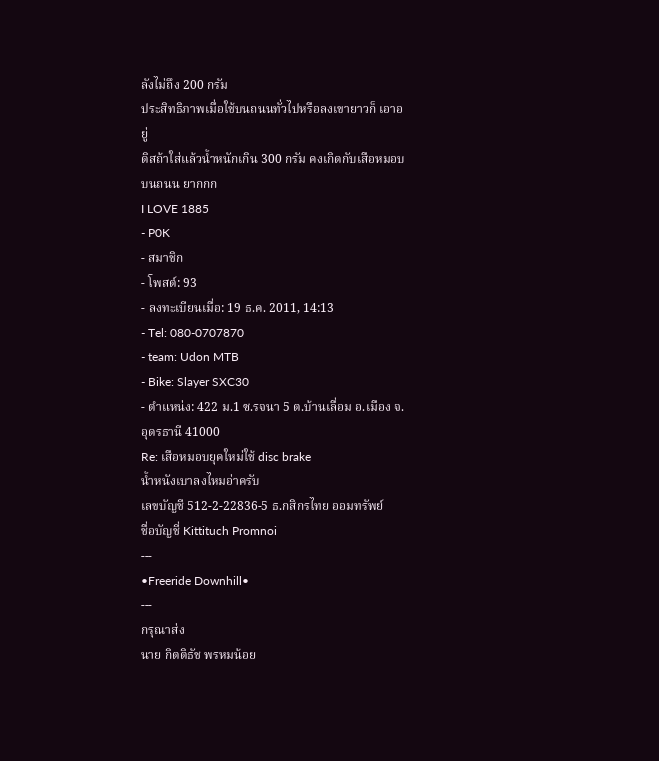ลังไม่ถึง 200 กรัม
ประสิทธิภาพเมื่อใช้บนถนนทั่วไปหรือลงเขายาวก็ เอาอยู่
ดิสถ้าใส่แล้วน้ำหนักเกิน 300 กรัม คงเกิดกับเสือหมอบบนถนน ยากกก
I LOVE 1885
- P0K
- สมาชิก
- โพสต์: 93
- ลงทะเบียนเมื่อ: 19 ธ.ค. 2011, 14:13
- Tel: 080-0707870
- team: Udon MTB
- Bike: Slayer SXC30
- ตำแหน่ง: 422 ม.1 ซ.รจนา 5 ต.บ้านเลื่อม อ.เมือง จ.อุดรธานี 41000
Re: เสือหมอบยุคใหม่ใช้ disc brake
น้ำหนังเบาลงไหมอ่าครับ
เลขบัญชี 512-2-22836-5 ธ.กสิกรไทย ออมทรัพย์
ชื่อบัญชี่ Kittituch Promnoi
---
•Freeride Downhill•
---
กรุณาส่ง
นาย กิตติธัช พรหมน้อย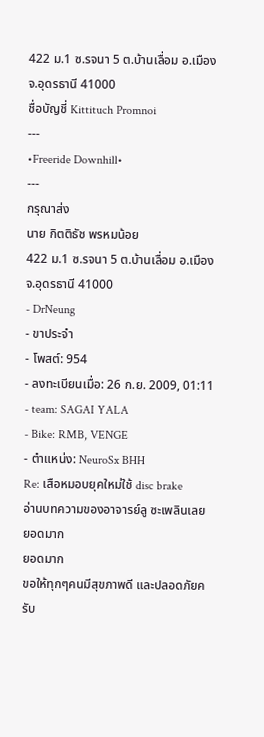422 ม.1 ซ.รจนา 5 ต.บ้านเลื่อม อ.เมือง จ.อุดรธานี 41000
ชื่อบัญชี่ Kittituch Promnoi
---
•Freeride Downhill•
---
กรุณาส่ง
นาย กิตติธัช พรหมน้อย
422 ม.1 ซ.รจนา 5 ต.บ้านเลื่อม อ.เมือง จ.อุดรธานี 41000
- DrNeung
- ขาประจำ
- โพสต์: 954
- ลงทะเบียนเมื่อ: 26 ก.ย. 2009, 01:11
- team: SAGAI YALA
- Bike: RMB, VENGE
- ตำแหน่ง: NeuroSx BHH
Re: เสือหมอบยุคใหม่ใช้ disc brake
อ่านบทความของอาจารย์ลู ซะเพลินเลย
ยอดมาก
ยอดมาก
ขอให้ทุกๆคนมีสุขภาพดี และปลอดภัยครับ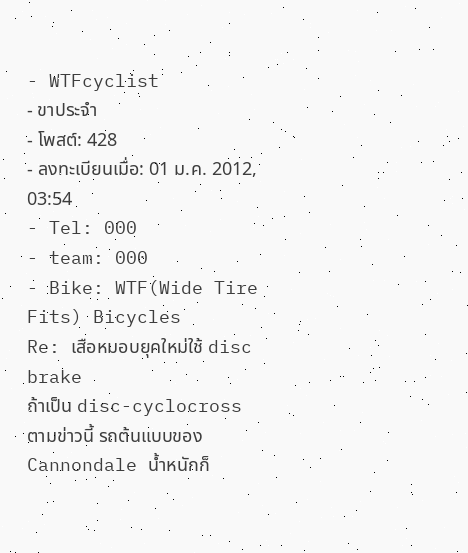- WTFcyclist
- ขาประจำ
- โพสต์: 428
- ลงทะเบียนเมื่อ: 01 ม.ค. 2012, 03:54
- Tel: 000
- team: 000
- Bike: WTF(Wide Tire Fits) Bicycles
Re: เสือหมอบยุคใหม่ใช้ disc brake
ถ้าเป็น disc-cyclocross ตามข่าวนี้ รถต้นแบบของ Cannondale น้ำหนักก็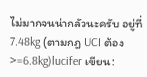ไม่มากจนน่ากลัวนะครับ อยู่ที่ 7.48kg (ตามกฎ UCI ต้อง >=6.8kg)lucifer เขียน: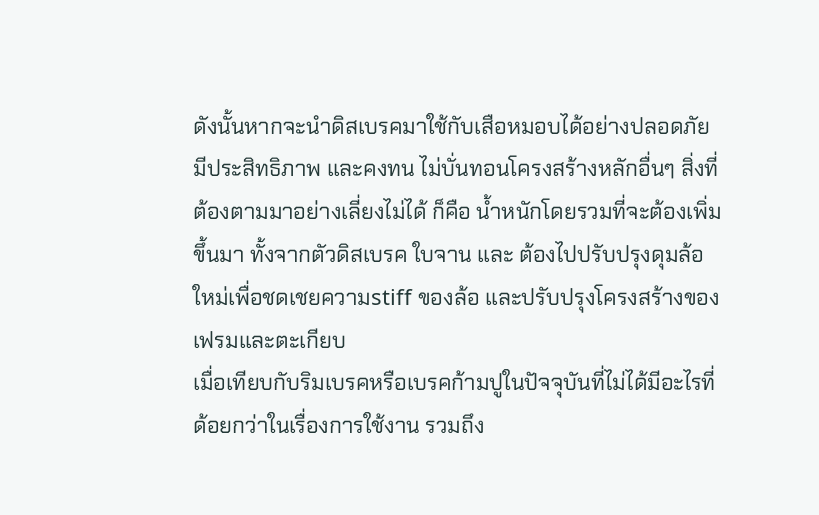ดังนั้นหากจะนำดิสเบรคมาใช้กับเสือหมอบได้อย่างปลอดภัย มีประสิทธิภาพ และคงทน ไม่บั่นทอนโครงสร้างหลักอื่นๆ สิ่งที่ต้องตามมาอย่างเลี่ยงไม่ได้ ก็คือ น้ำหนักโดยรวมที่จะต้องเพิ่มขึ้นมา ทั้งจากตัวดิสเบรค ใบจาน และ ต้องไปปรับปรุงดุมล้อใหม่เพื่อชดเชยความstiff ของล้อ และปรับปรุงโครงสร้างของเฟรมและตะเกียบ
เมื่อเทียบกับริมเบรคหรือเบรคก้ามปูในปัจจุบันที่ไม่ได้มีอะไรที่ด้อยกว่าในเรื่องการใช้งาน รวมถึง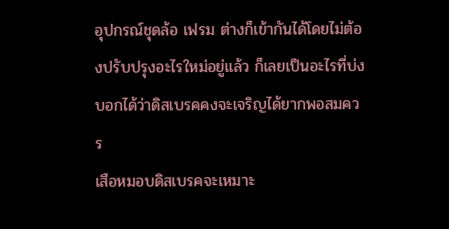อุปกรณ์ชุดล้อ เฟรม ต่างก็เข้ากันได้โดยไม่ต้องปรับปรุงอะไรใหม่อยู่แล้ว ก็เลยเป็นอะไรที่บ่งบอกได้ว่าดิสเบรคคงจะเจริญได้ยากพอสมควร
เสือหมอบดิสเบรคจะเหมาะ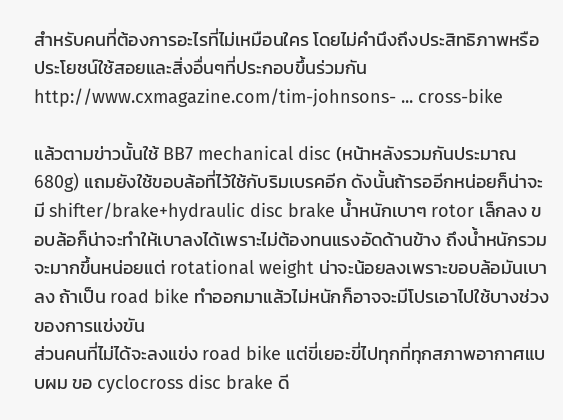สำหรับคนที่ต้องการอะไรที่ไม่เหมือนใคร โดยไม่คำนึงถึงประสิทธิภาพหรือประโยชน์ใช้สอยและสิ่งอื่นๆที่ประกอบขึ้นร่วมกัน
http://www.cxmagazine.com/tim-johnsons- ... cross-bike

แล้วตามข่าวนั้นใช้ BB7 mechanical disc (หน้าหลังรวมกันประมาณ 680g) แถมยังใช้ขอบล้อที่ไว้ใช้กับริมเบรคอีก ดังนั้นถ้ารออีกหน่อยก็น่าจะมี shifter/brake+hydraulic disc brake น้ำหนักเบาๆ rotor เล็กลง ขอบล้อก็น่าจะทำให้เบาลงได้เพราะไม่ต้องทนแรงอัดด้านข้าง ถึงน้ำหนักรวมจะมากขึ้นหน่อยแต่ rotational weight น่าจะน้อยลงเพราะขอบล้อมันเบาลง ถ้าเป็น road bike ทำออกมาแล้วไม่หนักก็อาจจะมีโปรเอาไปใช้บางช่วงของการแข่งขัน
ส่วนคนที่ไม่ได้จะลงแข่ง road bike แต่ขี่เยอะขี่ไปทุกที่ทุกสภาพอากาศแบบผม ขอ cyclocross disc brake ดี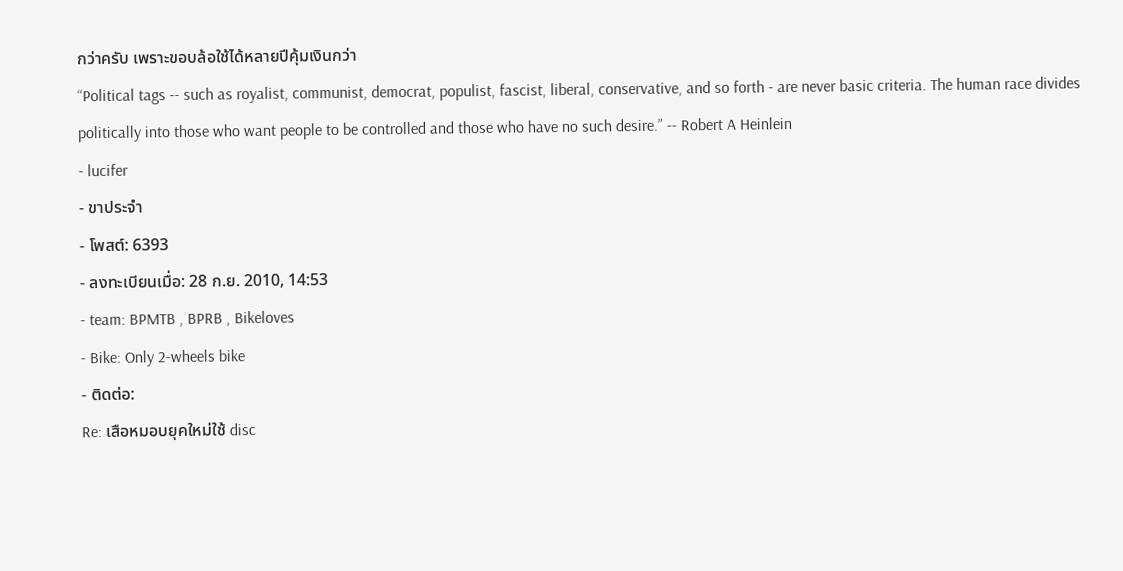กว่าครับ เพราะขอบล้อใช้ได้หลายปีคุ้มเงินกว่า
“Political tags -- such as royalist, communist, democrat, populist, fascist, liberal, conservative, and so forth - are never basic criteria. The human race divides politically into those who want people to be controlled and those who have no such desire.” -- Robert A Heinlein
- lucifer
- ขาประจำ
- โพสต์: 6393
- ลงทะเบียนเมื่อ: 28 ก.ย. 2010, 14:53
- team: BPMTB , BPRB , Bikeloves
- Bike: Only 2-wheels bike
- ติดต่อ:
Re: เสือหมอบยุคใหม่ใช้ disc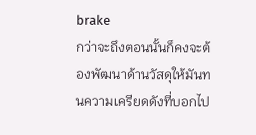brake
กว่าจะถึงตอนนั้นก็คงจะต้องพัฒนาด้านวัสดุให้มันทนความเครียดดังที่บอกไป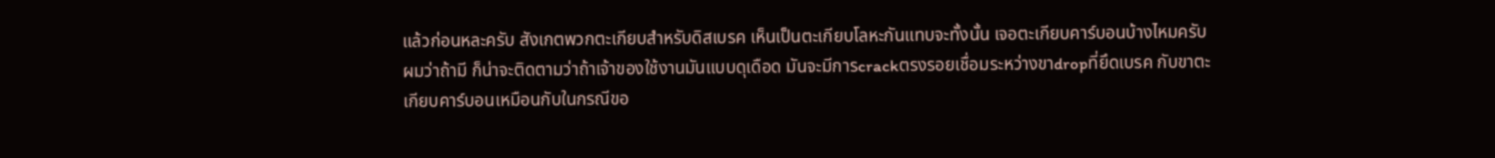แล้วก่อนหละครับ สังเกตพวกตะเกียบสำหรับดิสเบรค เห็นเป็นตะเกียบโลหะกันแทบจะทั้งนั้น เจอตะเกียบคาร์บอนบ้างไหมครับ ผมว่าถ้ามี ก็น่าจะติดตามว่าถ้าเจ้าของใช้งานมันแบบดุเดือด มันจะมีการcrackตรงรอยเชื่อมระหว่างขาdropที่ยึดเบรค กับขาตะเกียบคาร์บอนเหมือนกับในกรณีขอ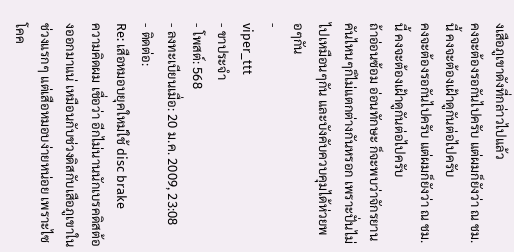งเสือภูเขาดังที่กล่าวไปแล้ว
คงจะต้องรอกันไปครับ แต่ผมก็ยังว่า ณ ชม. นี้ คงจะต้องเฝ้าดูกันต่อไปครับ
คงจะต้องรอกันไปครับ แต่ผมก็ยังว่า ณ ชม. นี้ คงจะต้องเฝ้าดูกันต่อไปครับ
ถ้าอ่อนซ้อม อ่อนทักษะ ก็จะพบว่าจักรยานคันไหนๆก็ไม่แตกต่างกันหรอก เพราะปั่นไม่ไปเหมือนๆกัน และบังคับควบคุมได้ห่วยพอๆกัน
-
viper_ttt
- ขาประจำ
- โพสต์: 568
- ลงทะเบียนเมื่อ: 20 ม.ค. 2009, 23:08
- ติดต่อ:
Re: เสือหมอบยุคใหม่ใช้ disc brake
ความคิดผม เชื่อว่า อีกไม่นานนักเบรคดิสต้องออกมาแน่ เหมือนกับช่วงดิสกับเสือภูเขาในช่วงแรกๆ แต่เสือหมอบง่ายหน่อย เพราะไซโคค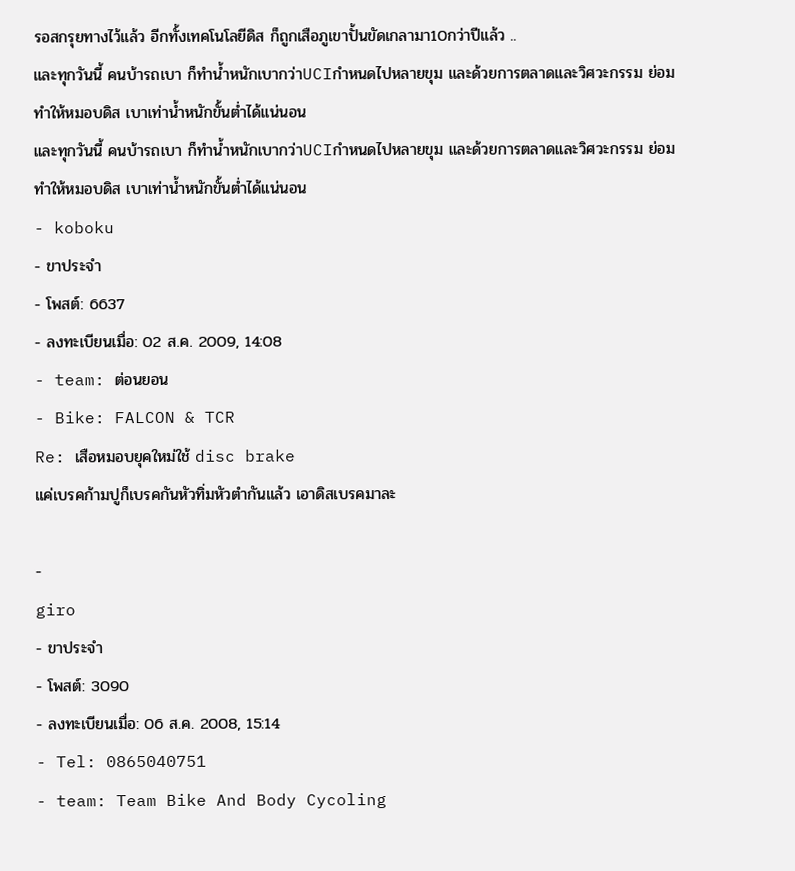รอสกรุยทางไว้แล้ว อีกทั้งเทคโนโลยีดิส ก็ถูกเสือภูเขาปั้นขัดเกลามา10กว่าปีแล้ว ..
และทุกวันนี้ คนบ้ารถเบา ก็ทำน้ำหนักเบากว่าUCIกำหนดไปหลายขุม และด้วยการตลาดและวิศวะกรรม ย่อมทำให้หมอบดิส เบาเท่าน้ำหนักขั้นต่ำได้แน่นอน
และทุกวันนี้ คนบ้ารถเบา ก็ทำน้ำหนักเบากว่าUCIกำหนดไปหลายขุม และด้วยการตลาดและวิศวะกรรม ย่อมทำให้หมอบดิส เบาเท่าน้ำหนักขั้นต่ำได้แน่นอน
- koboku
- ขาประจำ
- โพสต์: 6637
- ลงทะเบียนเมื่อ: 02 ส.ค. 2009, 14:08
- team: ต่อนยอน
- Bike: FALCON & TCR
Re: เสือหมอบยุคใหม่ใช้ disc brake
แค่เบรคก้ามปูก็เบรคกันหัวทิ่มหัวตำกันแล้ว เอาดิสเบรคมาละ

-
giro
- ขาประจำ
- โพสต์: 3090
- ลงทะเบียนเมื่อ: 06 ส.ค. 2008, 15:14
- Tel: 0865040751
- team: Team Bike And Body Cycoling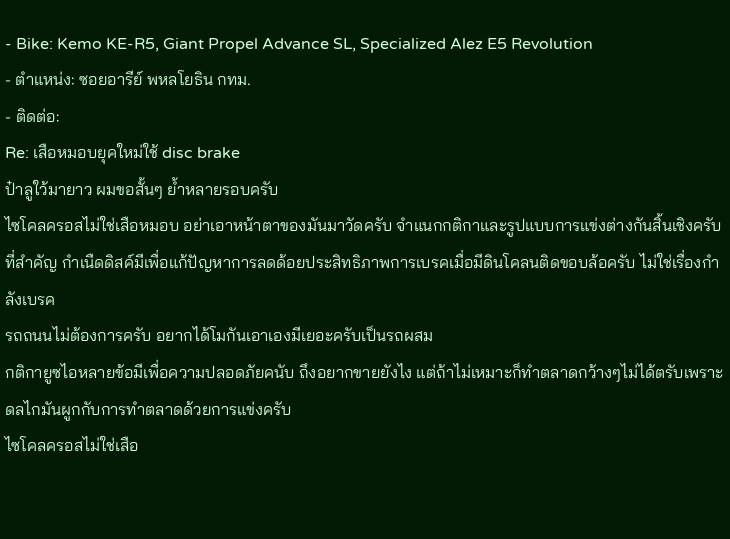- Bike: Kemo KE-R5, Giant Propel Advance SL, Specialized Alez E5 Revolution
- ตำแหน่ง: ซอยอารีย์ พหลโยธิน กทม.
- ติดต่อ:
Re: เสือหมอบยุคใหม่ใช้ disc brake
ป๋าลูใว้มายาว ผมขอสั้นๆ ย้ำหลายรอบครับ
ไซโคลครอสไม่ใช่เสือหมอบ อย่าเอาหน้าตาของมันมาวัดครับ จำแนกกติกาและรูปแบบการแข่งต่างกันสิ้นเชิงครับ
ที่สำคัญ กำเนืดดิสค์มีเพื่อแก้ปัญหาการลดด้อยประสิทธิภาพการเบรคเมื่อมีดินโคลนติดขอบล้อครับ ไม่ใช่เรื่องกำลังเบรค
รถถนนไม่ต้องการครับ อยากได้โมกันเอาเองมีเยอะครับเป็นรถผสม
กติกายูซไอหลายข้อมีเพื่อความปลอดภัยคนับ ถึงอยากขายยังไง แต่ถ้าไม่เหมาะก็ทำตลาดกว้างๆไม่ได้ตรับเพราะดลไกมันผูกกับการทำตลาดด้วยการแข่งครับ
ไซโคลครอสไม่ใช่เสือ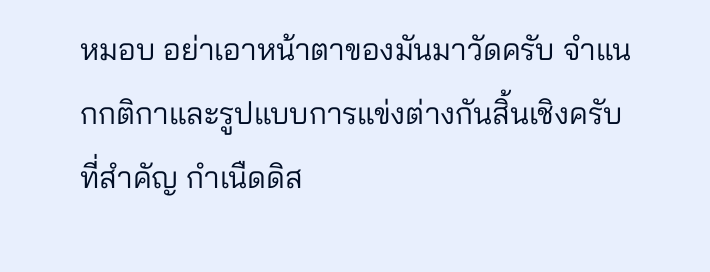หมอบ อย่าเอาหน้าตาของมันมาวัดครับ จำแนกกติกาและรูปแบบการแข่งต่างกันสิ้นเชิงครับ
ที่สำคัญ กำเนืดดิส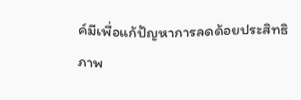ค์มีเพื่อแก้ปัญหาการลดด้อยประสิทธิภาพ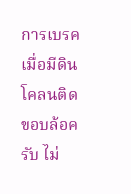การเบรคเมื่อมีดินโคลนติดขอบล้อครับ ไม่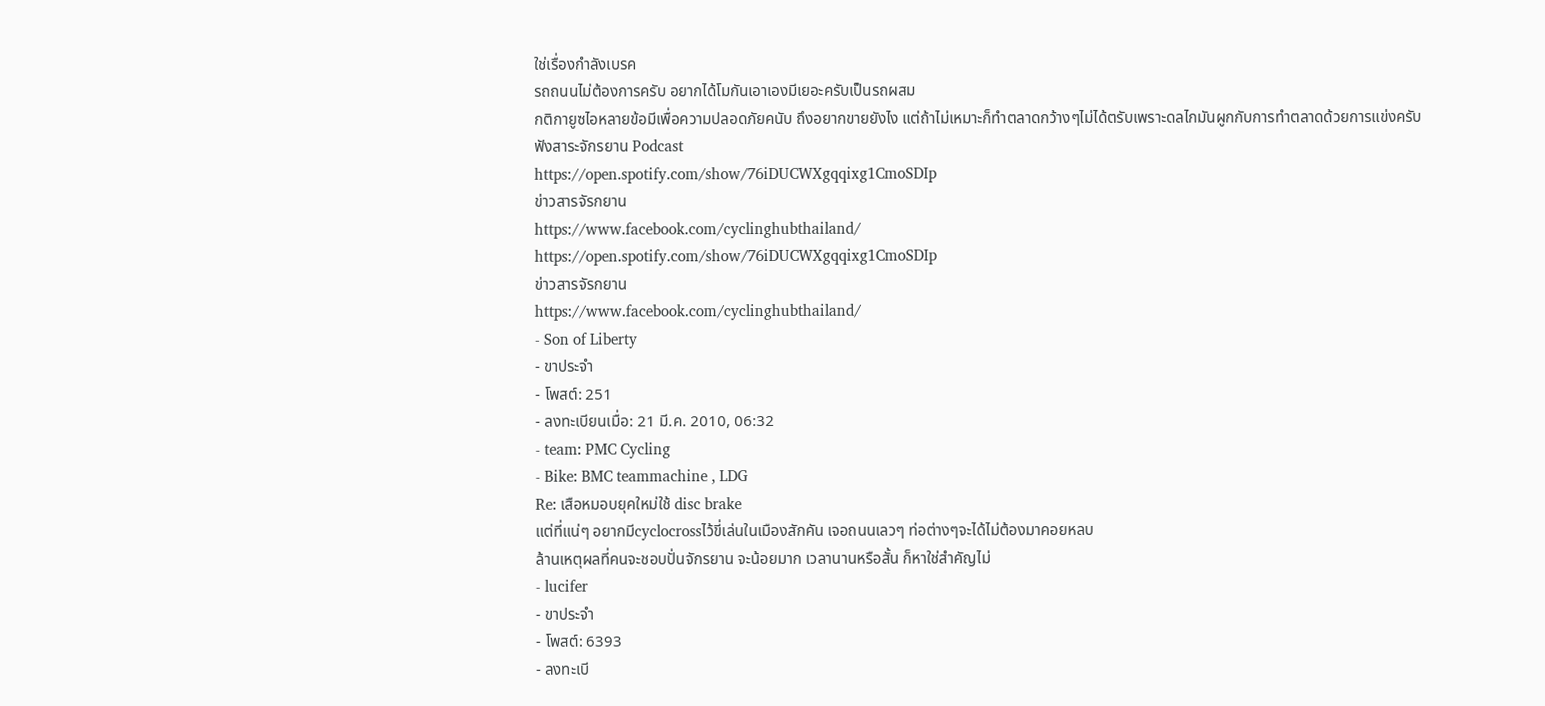ใช่เรื่องกำลังเบรค
รถถนนไม่ต้องการครับ อยากได้โมกันเอาเองมีเยอะครับเป็นรถผสม
กติกายูซไอหลายข้อมีเพื่อความปลอดภัยคนับ ถึงอยากขายยังไง แต่ถ้าไม่เหมาะก็ทำตลาดกว้างๆไม่ได้ตรับเพราะดลไกมันผูกกับการทำตลาดด้วยการแข่งครับ
ฟังสาระจักรยาน Podcast
https://open.spotify.com/show/76iDUCWXgqqixg1CmoSDIp
ข่าวสารจัรกยาน
https://www.facebook.com/cyclinghubthailand/
https://open.spotify.com/show/76iDUCWXgqqixg1CmoSDIp
ข่าวสารจัรกยาน
https://www.facebook.com/cyclinghubthailand/
- Son of Liberty
- ขาประจำ
- โพสต์: 251
- ลงทะเบียนเมื่อ: 21 มี.ค. 2010, 06:32
- team: PMC Cycling
- Bike: BMC teammachine , LDG
Re: เสือหมอบยุคใหม่ใช้ disc brake
แต่ที่แน่ๆ อยากมีcyclocrossไว้ขี่เล่นในเมืองสักคัน เจอถนนเลวๆ ท่อต่างๆจะได้ไม่ต้องมาคอยหลบ
ล้านเหตุผลที่คนจะชอบปั่นจักรยาน จะน้อยมาก เวลานานหรือสั้น ก็หาใช่สำคัญไม่
- lucifer
- ขาประจำ
- โพสต์: 6393
- ลงทะเบี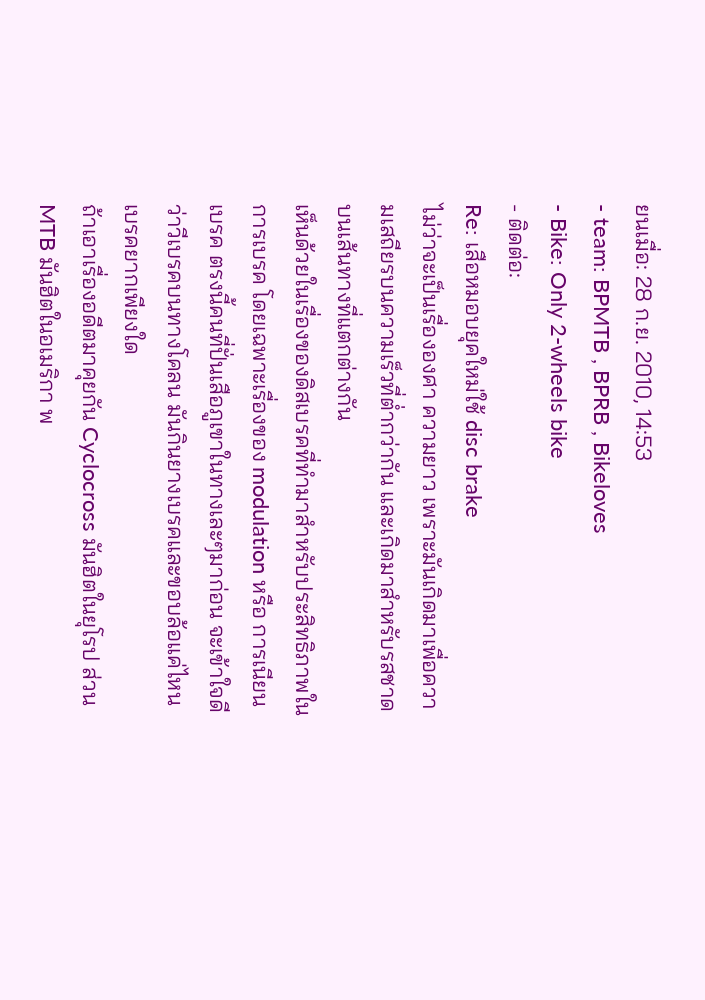ยนเมื่อ: 28 ก.ย. 2010, 14:53
- team: BPMTB , BPRB , Bikeloves
- Bike: Only 2-wheels bike
- ติดต่อ:
Re: เสือหมอบยุคใหม่ใช้ disc brake
ไม่ว่าจะเป็นเรื่ององศา ความยาว เพราะมันเกิดมาเพื่อความเสถียรบนความเร็วที่ต่ำกว่ากัน และเกิดมาสำหรับรสชาดบนเส้นทางที่แตกต่างกัน
เห็นด้วยในเรื่องของดิสเบรคที่ทำมาสำหรับประสิทธิภาพในการเบรค โดยเฉพาะเรื่องของ modulation หรือ การเนียนเบรค ตรงนี้คนที่ปั่นเสือภูเขาในทางเละๆมาก่อน จะเข้าใจดีว่าวีเบรคบนทางโคลน มันกินยางเบรคและขอบล้อแค่ไหน เบรคยากเพียงใด
ถ้าเอาเรื่องอดีตมาคุยกัน Cyclocross มันฮิตในยุโรป ส่วน MTB มันฮิตในอเมริกา พ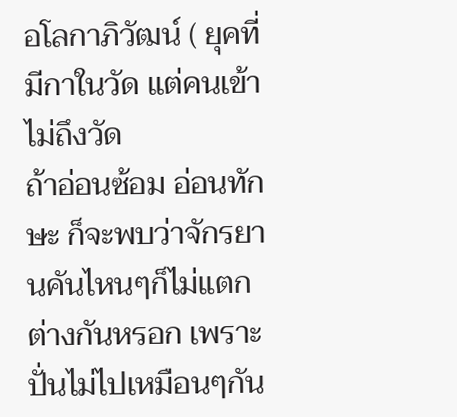อโลกาภิวัฒน์ ( ยุคที่มีกาในวัด แต่คนเข้าไม่ถึงวัด
ถ้าอ่อนซ้อม อ่อนทักษะ ก็จะพบว่าจักรยานคันไหนๆก็ไม่แตกต่างกันหรอก เพราะปั่นไม่ไปเหมือนๆกัน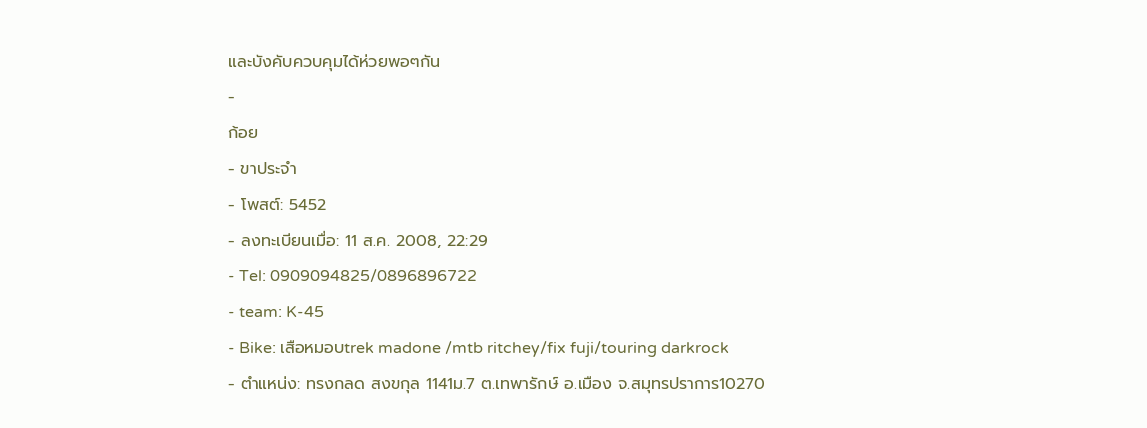และบังคับควบคุมได้ห่วยพอๆกัน
-
ก้อย
- ขาประจำ
- โพสต์: 5452
- ลงทะเบียนเมื่อ: 11 ส.ค. 2008, 22:29
- Tel: 0909094825/0896896722
- team: K-45
- Bike: เสือหมอบtrek madone /mtb ritchey/fix fuji/touring darkrock
- ตำแหน่ง: ทรงกลด สงขกุล 1141ม.7 ต.เทพารักษ์ อ.เมือง จ.สมุทรปราการ10270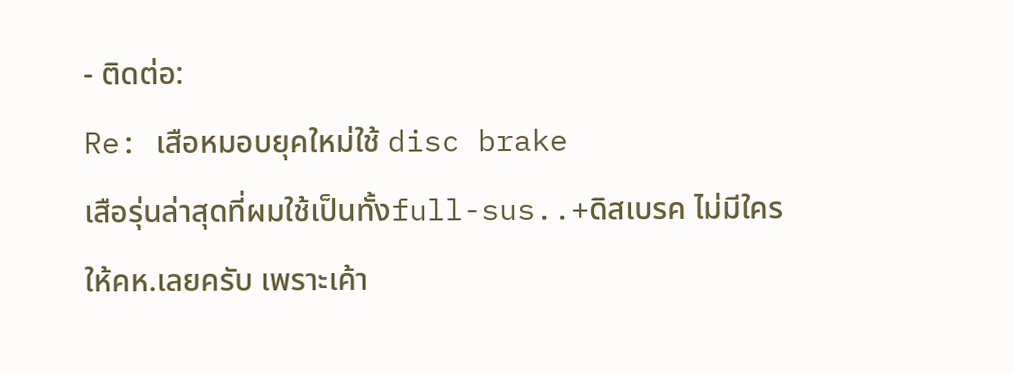- ติดต่อ:
Re: เสือหมอบยุคใหม่ใช้ disc brake
เสือรุ่นล่าสุดที่ผมใช้เป็นทั้งfull-sus..+ดิสเบรค ไม่มีใครให้คห.เลยครับ เพราะเค้า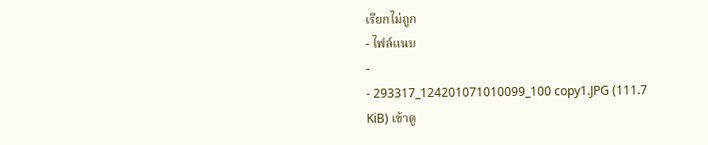เรียกไม่ถูก
- ไฟล์แนบ
-
- 293317_124201071010099_100 copy1.JPG (111.7 KiB) เข้าดู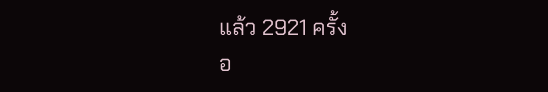แล้ว 2921 ครั้ง
อ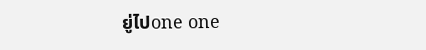ยู่ไปone one